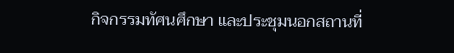กิจกรรมทัศนศึกษา และประชุมนอกสถานที่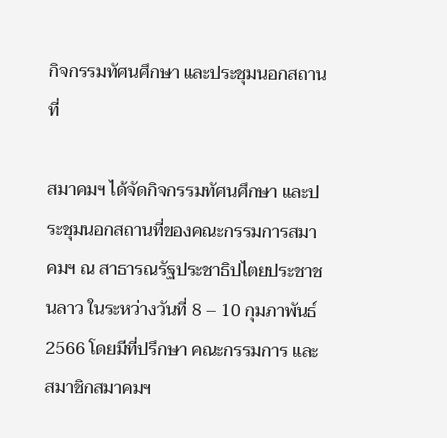กิจกรรมทัศนศึกษา และประชุมนอกสถานที่

สมาคมฯ ได้จัดกิจกรรมทัศนศึกษา และประชุมนอกสถานที่ของคณะกรรมการสมาคมฯ ณ สาธารณรัฐประชาธิปไตยประชาชนลาว ในระหว่างวันที่ 8 – 10 กุมภาพันธ์ 2566 โดยมีที่ปรึกษา คณะกรรมการ และสมาชิกสมาคมฯ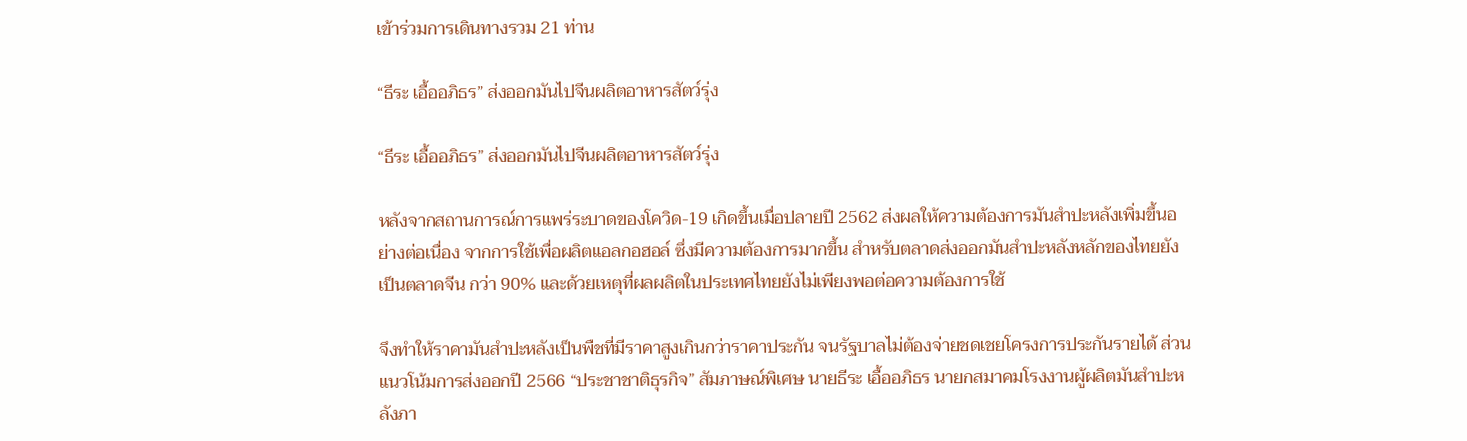เข้าร่วมการเดินทางรวม 21 ท่าน

“ธีระ เอื้ออภิธร” ส่งออกมันไปจีนผลิตอาหารสัตว์รุ่ง

“ธีระ เอื้ออภิธร” ส่งออกมันไปจีนผลิตอาหารสัตว์รุ่ง

หลังจากสถานการณ์การแพร่ระบาดของโควิด-19 เกิดขึ้นเมื่อปลายปี 2562 ส่งผลให้ความต้องการมันสำปะหลังเพิ่มขึ้นอย่างต่อเนื่อง จากการใช้เพื่อผลิตแอลกอฮอล์ ซึ่งมีความต้องการมากขึ้น สำหรับตลาดส่งออกมันสำปะหลังหลักของไทยยังเป็นตลาดจีน กว่า 90% และด้วยเหตุที่ผลผลิตในประเทศไทยยังไม่เพียงพอต่อความต้องการใช้

จึงทำให้ราคามันสำปะหลังเป็นพืชที่มีราคาสูงเกินกว่าราคาประกัน จนรัฐบาลไม่ต้องจ่ายชดเชยโครงการประกันรายได้ ส่วนแนวโน้มการส่งออกปี 2566 “ประชาชาติธุรกิจ” สัมภาษณ์พิเศษ นายธีระ เอื้ออภิธร นายกสมาคมโรงงานผู้ผลิตมันสำปะหลังภา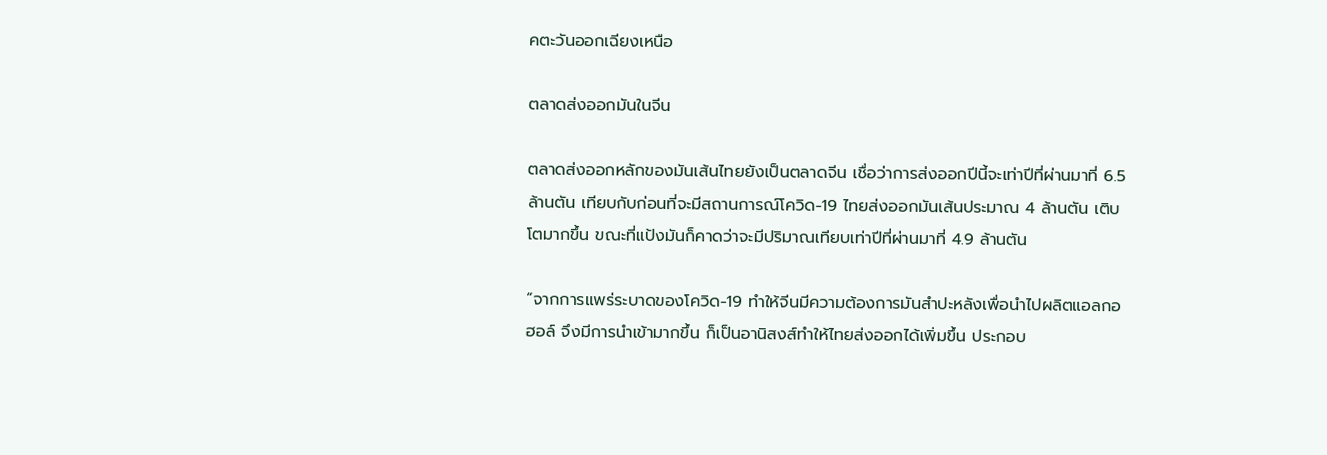คตะวันออกเฉียงเหนือ

ตลาดส่งออกมันในจีน

ตลาดส่งออกหลักของมันเส้นไทยยังเป็นตลาดจีน เชื่อว่าการส่งออกปีนี้จะเท่าปีที่ผ่านมาที่ 6.5 ล้านตัน เทียบกับก่อนที่จะมีสถานการณ์โควิด-19 ไทยส่งออกมันเส้นประมาณ 4 ล้านตัน เติบโตมากขึ้น ขณะที่แป้งมันก็คาดว่าจะมีปริมาณเทียบเท่าปีที่ผ่านมาที่ 4.9 ล้านตัน

“จากการแพร่ระบาดของโควิด-19 ทำให้จีนมีความต้องการมันสำปะหลังเพื่อนำไปผลิตแอลกอฮอล์ จึงมีการนำเข้ามากขึ้น ก็เป็นอานิสงส์ทำให้ไทยส่งออกได้เพิ่มขึ้น ประกอบ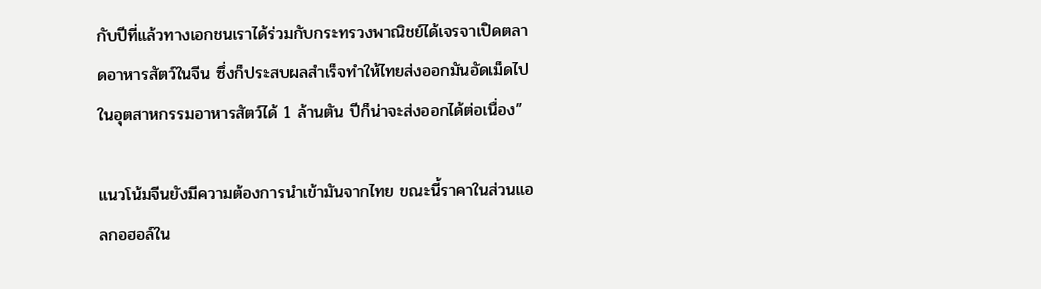กับปีที่แล้วทางเอกชนเราได้ร่วมกับกระทรวงพาณิชย์ได้เจรจาเปิดตลาดอาหารสัตว์ในจีน ซึ่งก็ประสบผลสำเร็จทำให้ไทยส่งออกมันอัดเม็ดไปในอุตสาหกรรมอาหารสัตว์ได้ 1 ล้านตัน ปีก็น่าจะส่งออกได้ต่อเนื่อง”

แนวโน้มจีนยังมีความต้องการนำเข้ามันจากไทย ขณะนี้ราคาในส่วนแอลกอฮอล์ใน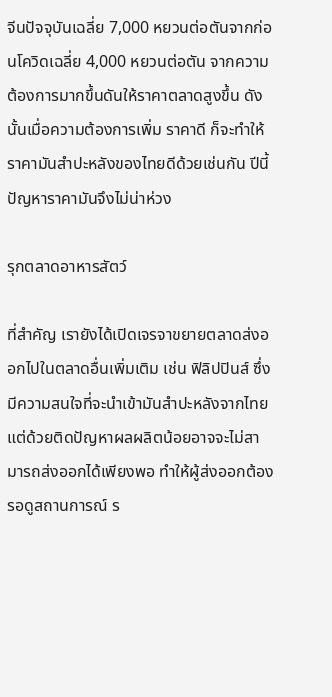จีนปัจจุบันเฉลี่ย 7,000 หยวนต่อตันจากก่อนโควิดเฉลี่ย 4,000 หยวนต่อตัน จากความต้องการมากขึ้นดันให้ราคาตลาดสูงขึ้น ดังนั้นเมื่อความต้องการเพิ่ม ราคาดี ก็จะทำให้ราคามันสำปะหลังของไทยดีด้วยเช่นกัน ปีนี้ปัญหาราคามันจึงไม่น่าห่วง

รุกตลาดอาหารสัตว์

ที่สำคัญ เรายังได้เปิดเจรจาขยายตลาดส่งออกไปในตลาดอื่นเพิ่มเติม เช่น ฟิลิปปินส์ ซึ่งมีความสนใจที่จะนำเข้ามันสำปะหลังจากไทย แต่ด้วยติดปัญหาผลผลิตน้อยอาจจะไม่สามารถส่งออกได้เพียงพอ ทำให้ผู้ส่งออกต้องรอดูสถานการณ์ ร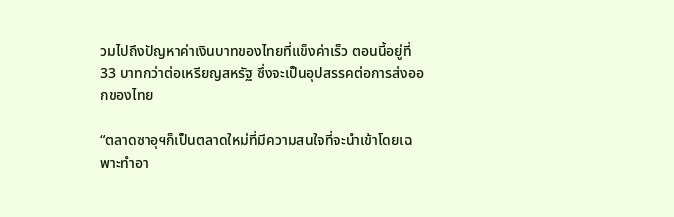วมไปถึงปัญหาค่าเงินบาทของไทยที่แข็งค่าเร็ว ตอนนี้อยู่ที่ 33 บาทกว่าต่อเหรียญสหรัฐ ซึ่งจะเป็นอุปสรรคต่อการส่งออกของไทย

“ตลาดซาอุฯก็เป็นตลาดใหม่ที่มีความสนใจที่จะนำเข้าโดยเฉพาะทำอา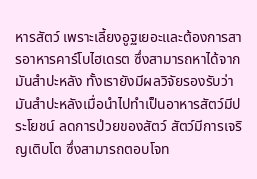หารสัตว์ เพราะเลี้ยงอูฐเยอะและต้องการสารอาหารคาร์โบไฮเดรต ซึ่งสามารถหาได้จากมันสำปะหลัง ทั้งเรายังมีผลวิจัยรองรับว่ามันสำปะหลังเมื่อนำไปทำเป็นอาหารสัตว์มีประโยชน์ ลดการป่วยของสัตว์ สัตว์มีการเจริญเติบโต ซึ่งสามารถตอบโจท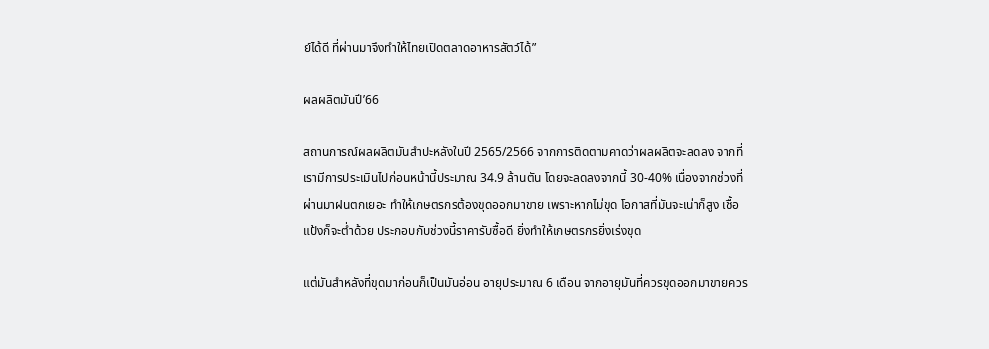ย์ได้ดี ที่ผ่านมาจึงทำให้ไทยเปิดตลาดอาหารสัตว์ได้”

ผลผลิตมันปี’66

สถานการณ์ผลผลิตมันสำปะหลังในปี 2565/2566 จากการติดตามคาดว่าผลผลิตจะลดลง จากที่เรามีการประเมินไปก่อนหน้านี้ประมาณ 34.9 ล้านตัน โดยจะลดลงจากนี้ 30-40% เนื่องจากช่วงที่ผ่านมาฝนตกเยอะ ทำให้เกษตรกรต้องขุดออกมาขาย เพราะหากไม่ขุด โอกาสที่มันจะเน่าก็สูง เชื้อแป้งก็จะต่ำด้วย ประกอบกับช่วงนี้ราคารับซื้อดี ยิ่งทำให้เกษตรกรยิ่งเร่งขุด

แต่มันสำหลังที่ขุดมาก่อนก็เป็นมันอ่อน อายุประมาณ 6 เดือน จากอายุมันที่ควรขุดออกมาขายควร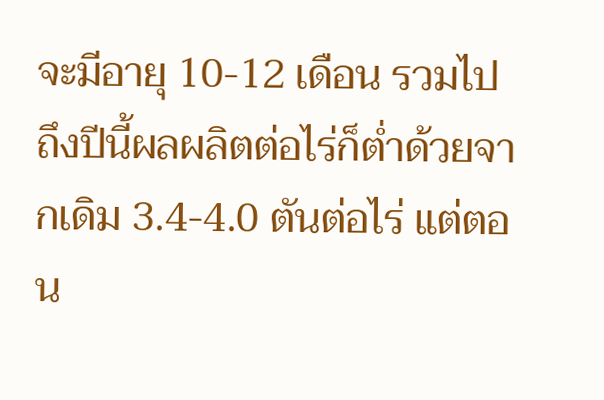จะมีอายุ 10-12 เดือน รวมไปถึงปีนี้ผลผลิตต่อไร่ก็ต่ำด้วยจากเดิม 3.4-4.0 ตันต่อไร่ แต่ตอน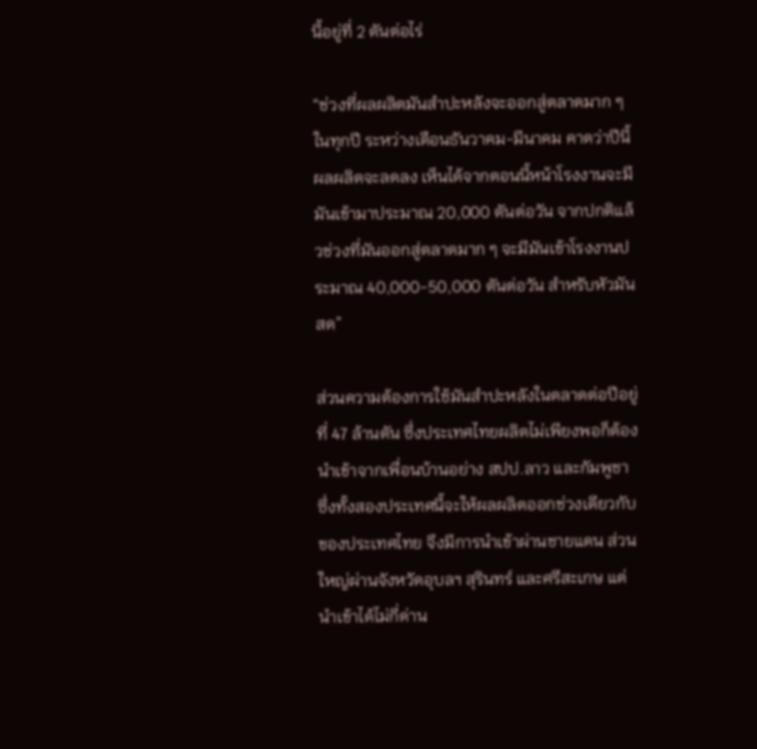นี้อยู่ที่ 2 ตันต่อไร่

“ช่วงที่ผลผลิตมันสำปะหลังจะออกสู่ตลาดมาก ๆ ในทุกปี ระหว่างเดือนธันวาคม-มีนาคม คาดว่าปีนี้ผลผลิตจะลดลง เห็นได้จากตอนนี้หน้าโรงงานจะมีมันเข้ามาประมาณ 20,000 ตันต่อวัน จากปกติแล้วช่วงที่มันออกสู่ตลาดมาก ๆ จะมีมันเข้าโรงงานประมาณ 40,000-50,000 ตันต่อวัน สำหรับหัวมันสด”

ส่วนความต้องการใช้มันสำปะหลังในตลาดต่อปีอยู่ที่ 47 ล้านตัน ซึ่งประเทศไทยผลิตไม่เพียงพอก็ต้องนำเข้าจากเพื่อนบ้านอย่าง สปป.ลาว และกัมพูชา ซึ่งทั้งสองประเทศนี้จะให้ผลผลิตออกช่วงเดียวกับของประเทศไทย จึงมีการนำเข้าผ่านชายแดน ส่วนใหญ่ผ่านจังหวัดอุบลฯ สุรินทร์ และศรีสะเกษ แต่นำเข้าได้ไม่กี่ด่าน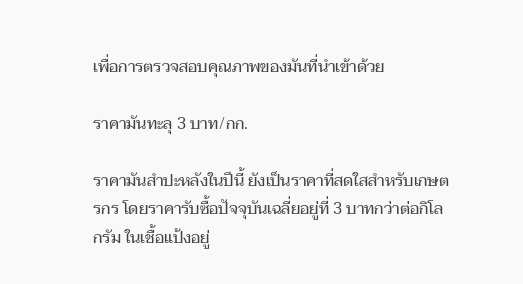เพื่อการตรวจสอบคุณภาพของมันที่นำเข้าด้วย

ราคามันทะลุ 3 บาท/กก.

ราคามันสำปะหลังในปีนี้ ยังเป็นราคาที่สดใสสำหรับเกษตรกร โดยราคารับซื้อปัจจุบันเฉลี่ยอยู่ที่ 3 บาทกว่าต่อกิโลกรัม ในเชื้อแป้งอยู่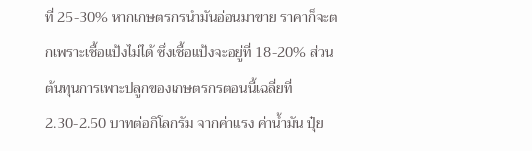ที่ 25-30% หากเกษตรกรนำมันอ่อนมาขาย ราคาก็จะตกเพราะเชื้อแป้งไม่ได้ ซึ่งเชื้อแป้งจะอยู่ที่ 18-20% ส่วนต้นทุนการเพาะปลูกของเกษตรกรตอนนี้เฉลี่ยที่ 2.30-2.50 บาทต่อกิโลกรัม จากค่าแรง ค่าน้ำมัน ปุ๋ย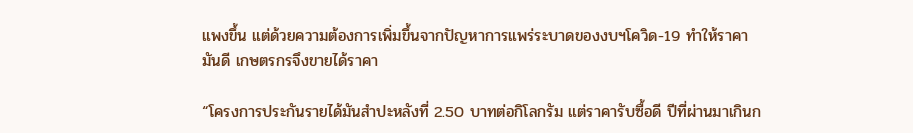แพงขึ้น แต่ด้วยความต้องการเพิ่มขึ้นจากปัญหาการแพร่ระบาดของงบฯโควิด-19 ทำให้ราคามันดี เกษตรกรจึงขายได้ราคา

“โครงการประกันรายได้มันสำปะหลังที่ 2.50 บาทต่อกิโลกรัม แต่ราคารับซื้อดี ปีที่ผ่านมาเกินก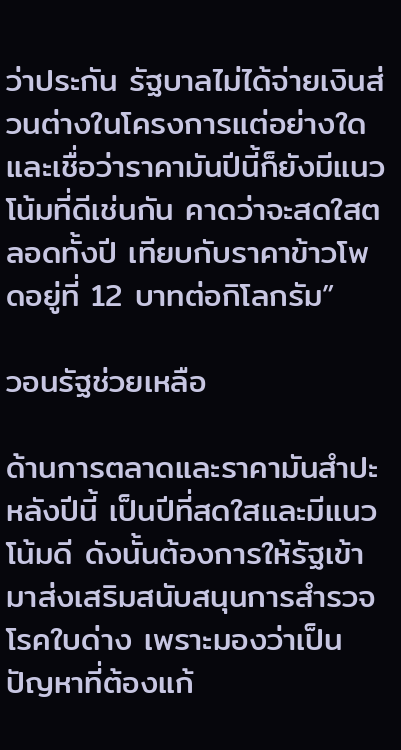ว่าประกัน รัฐบาลไม่ได้จ่ายเงินส่วนต่างในโครงการแต่อย่างใด และเชื่อว่าราคามันปีนี้ก็ยังมีแนวโน้มที่ดีเช่นกัน คาดว่าจะสดใสตลอดทั้งปี เทียบกับราคาข้าวโพดอยู่ที่ 12 บาทต่อกิโลกรัม”

วอนรัฐช่วยเหลือ

ด้านการตลาดและราคามันสำปะหลังปีนี้ เป็นปีที่สดใสและมีแนวโน้มดี ดังนั้นต้องการให้รัฐเข้ามาส่งเสริมสนับสนุนการสำรวจโรคใบด่าง เพราะมองว่าเป็นปัญหาที่ต้องแก้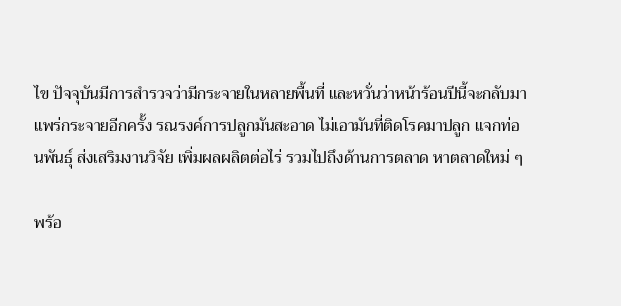ไข ปัจจุบันมีการสำรวจว่ามีกระจายในหลายพื้นที่ และหวั่นว่าหน้าร้อนปีนี้จะกลับมาแพร่กระจายอีกครั้ง รณรงค์การปลูกมันสะอาด ไม่เอามันที่ติดโรคมาปลูก แจกท่อนพันธุ์ ส่งเสริมงานวิจัย เพิ่มผลผลิตต่อไร่ รวมไปถึงด้านการตลาด หาตลาดใหม่ ๆ

พร้อ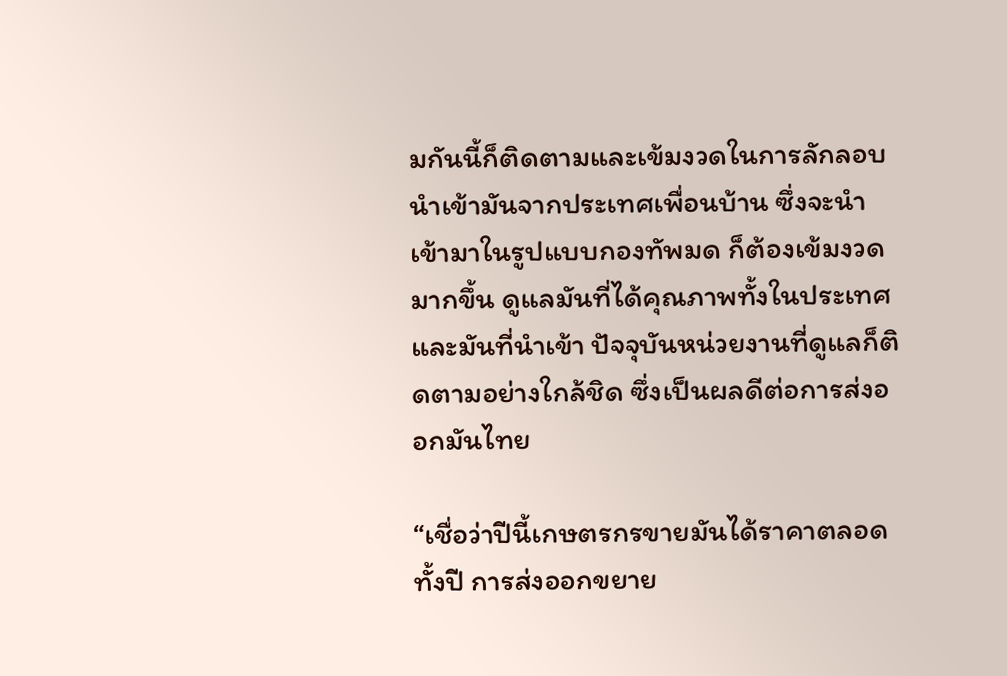มกันนี้ก็ติดตามและเข้มงวดในการลักลอบนำเข้ามันจากประเทศเพื่อนบ้าน ซึ่งจะนำเข้ามาในรูปแบบกองทัพมด ก็ต้องเข้มงวดมากขึ้น ดูแลมันที่ได้คุณภาพทั้งในประเทศ และมันที่นำเข้า ปัจจุบันหน่วยงานที่ดูแลก็ติดตามอย่างใกล้ชิด ซึ่งเป็นผลดีต่อการส่งออกมันไทย

“เชื่อว่าปีนี้เกษตรกรขายมันได้ราคาตลอดทั้งปี การส่งออกขยาย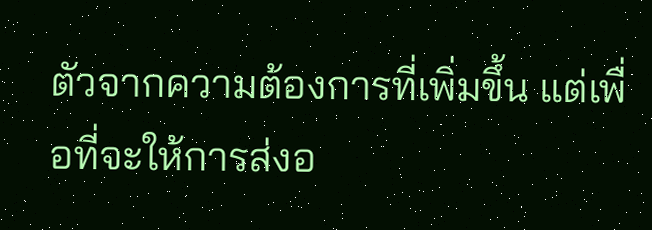ตัวจากความต้องการที่เพิ่มขึ้น แต่เพื่อที่จะให้การส่งอ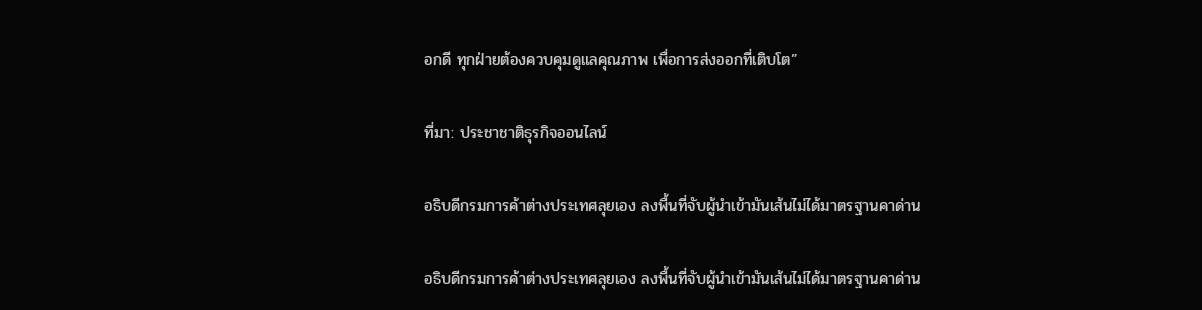อกดี ทุกฝ่ายต้องควบคุมดูแลคุณภาพ เพื่อการส่งออกที่เติบโต”

ที่มา: ประชาชาติธุรกิจออนไลน์

อธิบดีกรมการค้าต่างประเทศลุยเอง ลงพื้นที่จับผู้นำเข้ามันเส้นไม่ได้มาตรฐานคาด่าน

อธิบดีกรมการค้าต่างประเทศลุยเอง ลงพื้นที่จับผู้นำเข้ามันเส้นไม่ได้มาตรฐานคาด่าน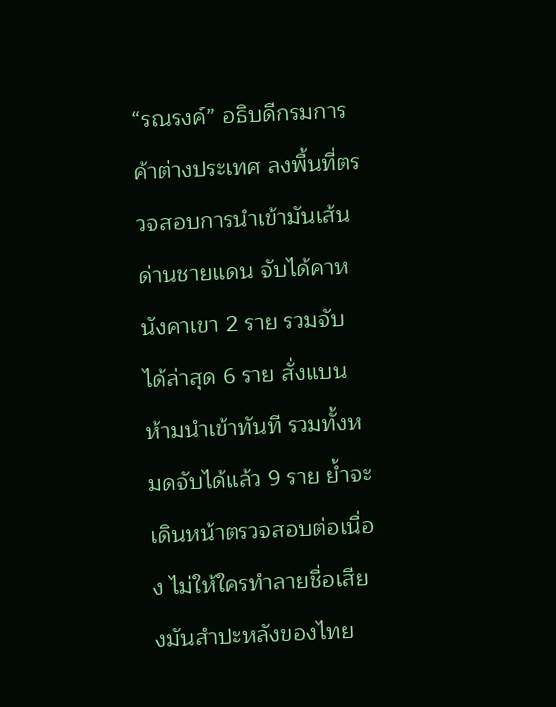“รณรงค์” อธิบดีกรมการค้าต่างประเทศ ลงพื้นที่ตรวจสอบการนำเข้ามันเส้นด่านชายแดน จับได้คาหนังคาเขา 2 ราย รวมจับได้ล่าสุด 6 ราย สั่งแบนห้ามนำเข้าทันที รวมทั้งหมดจับได้แล้ว 9 ราย ย้ำจะเดินหน้าตรวจสอบต่อเนื่อง ไม่ให้ใครทำลายชื่อเสียงมันสำปะหลังของไทย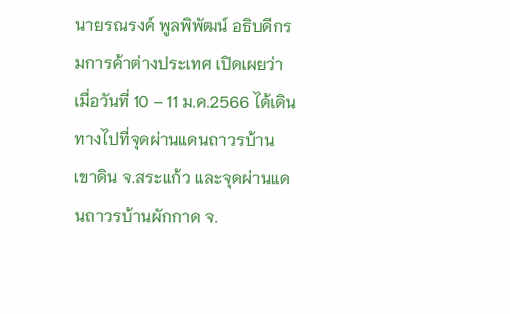นายรณรงค์ พูลพิพัฒน์ อธิบดีกรมการค้าต่างประเทศ เปิดเผยว่า เมื่อวันที่ 10 – 11 ม.ค.2566 ได้เดินทางไปที่จุดผ่านแดนถาวรบ้านเขาดิน จ.สระแก้ว และจุดผ่านแดนถาวรบ้านผักกาด จ.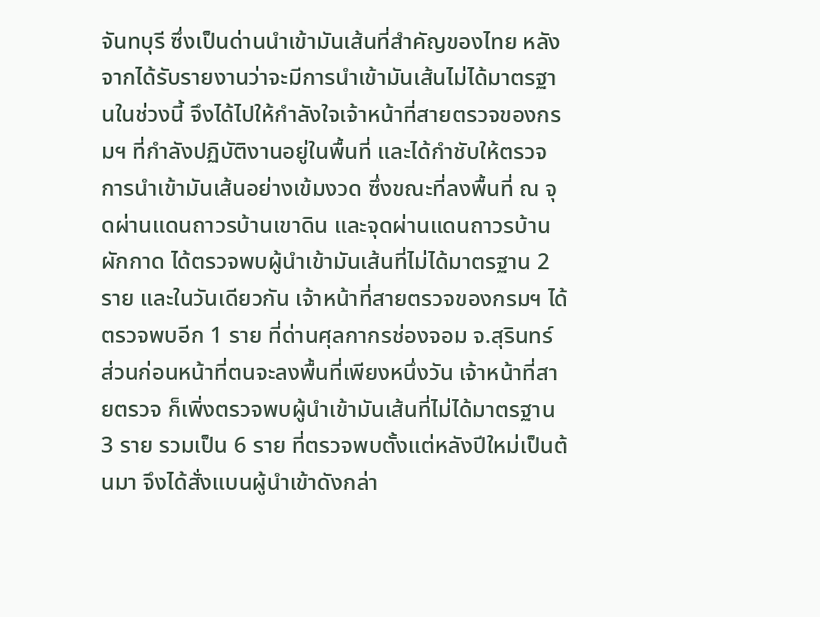จันทบุรี ซึ่งเป็นด่านนำเข้ามันเส้นที่สำคัญของไทย หลังจากได้รับรายงานว่าจะมีการนำเข้ามันเส้นไม่ได้มาตรฐานในช่วงนี้ จึงได้ไปให้กำลังใจเจ้าหน้าที่สายตรวจของกรมฯ ที่กำลังปฏิบัติงานอยู่ในพื้นที่ และได้กำชับให้ตรวจการนำเข้ามันเส้นอย่างเข้มงวด ซึ่งขณะที่ลงพื้นที่ ณ จุดผ่านแดนถาวรบ้านเขาดิน และจุดผ่านแดนถาวรบ้านผักกาด ได้ตรวจพบผู้นำเข้ามันเส้นที่ไม่ได้มาตรฐาน 2 ราย และในวันเดียวกัน เจ้าหน้าที่สายตรวจของกรมฯ ได้ตรวจพบอีก 1 ราย ที่ด่านศุลกากรช่องจอม จ.สุรินทร์ ส่วนก่อนหน้าที่ตนจะลงพื้นที่เพียงหนึ่งวัน เจ้าหน้าที่สายตรวจ ก็เพิ่งตรวจพบผู้นำเข้ามันเส้นที่ไม่ได้มาตรฐาน 3 ราย รวมเป็น 6 ราย ที่ตรวจพบตั้งแต่หลังปีใหม่เป็นต้นมา จึงได้สั่งแบนผู้นำเข้าดังกล่า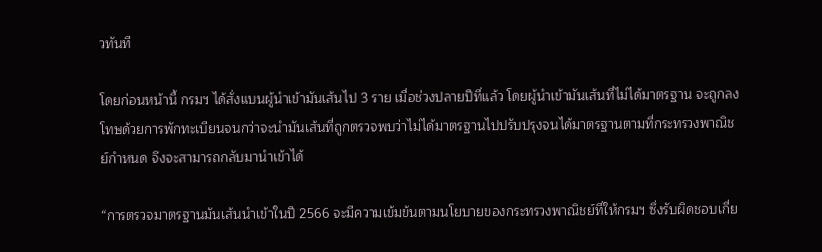วทันที

โดยก่อนหน้านี้ กรมฯ ได้สั่งแบนผู้นำเข้ามันเส้นไป 3 ราย เมื่อช่วงปลายปีที่แล้ว โดยผู้นำเข้ามันเส้นที่ไม่ได้มาตรฐาน จะถูกลงโทษด้วยการพักทะเบียนจนกว่าจะนำมันเส้นที่ถูกตรวจพบว่าไม่ได้มาตรฐานไปปรับปรุงจนได้มาตรฐานตามที่กระทรวงพาณิชย์กำหนด จึงจะสามารถกลับมานำเข้าได้

“การตรวจมาตรฐานมันเส้นนำเข้าในปี 2566 จะมีความเข้มข้นตามนโยบายของกระทรวงพาณิชย์ที่ให้กรมฯ ซึ่งรับผิดชอบเกี่ย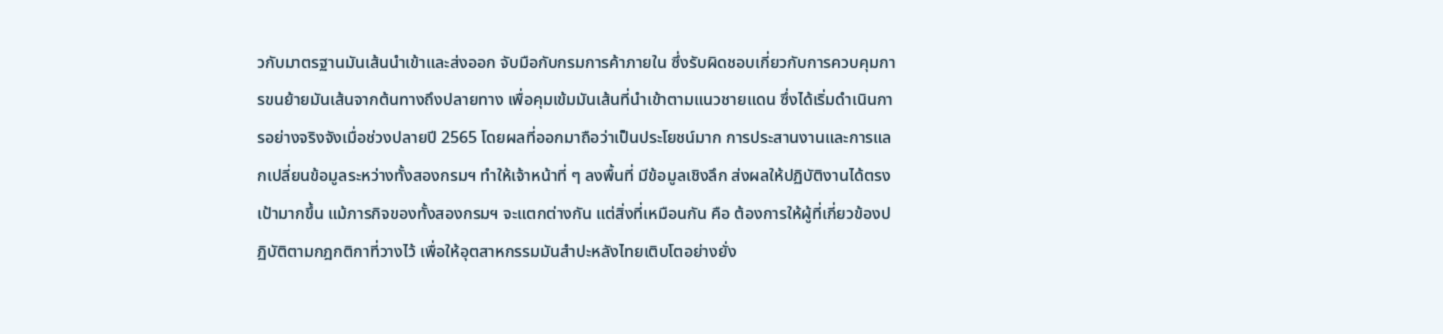วกับมาตรฐานมันเส้นนำเข้าและส่งออก จับมือกับกรมการค้าภายใน ซึ่งรับผิดชอบเกี่ยวกับการควบคุมการขนย้ายมันเส้นจากต้นทางถึงปลายทาง เพื่อคุมเข้มมันเส้นที่นำเข้าตามแนวชายแดน ซึ่งได้เริ่มดำเนินการอย่างจริงจังเมื่อช่วงปลายปี 2565 โดยผลที่ออกมาถือว่าเป็นประโยชน์มาก การประสานงานและการแลกเปลี่ยนข้อมูลระหว่างทั้งสองกรมฯ ทำให้เจ้าหน้าที่ ๆ ลงพื้นที่ มีข้อมูลเชิงลึก ส่งผลให้ปฏิบัติงานได้ตรงเป้ามากขึ้น แม้ภารกิจของทั้งสองกรมฯ จะแตกต่างกัน แต่สิ่งที่เหมือนกัน คือ ต้องการให้ผู้ที่เกี่ยวข้องปฏิบัติตามกฎกติกาที่วางไว้ เพื่อให้อุตสาหกรรมมันสำปะหลังไทยเติบโตอย่างยั่ง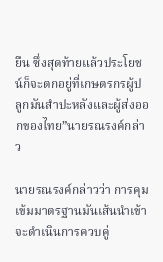ยืน ซึ่งสุดท้ายแล้วประโยชน์ก็จะตกอยู่ที่เกษตรกรผู้ปลูกมันสำปะหลังและผู้ส่งออกของไทย”นายรณรงค์กล่าว

นายรณรงค์กล่าวว่า การคุมเข้มมาตรฐานมันเส้นนำเข้าจะดำเนินการควบคู่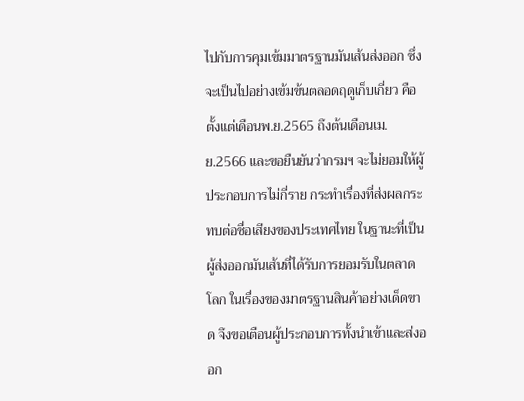ไปกับการคุมเข้มมาตรฐานมันเส้นส่งออก ซึ่งจะเป็นไปอย่างเข้มข้นตลอดฤดูเก็บเกี่ยว คือ ตั้งแต่เดือนพ.ย.2565 ถึงต้นเดือนเม.ย.2566 และขอยืนยันว่ากรมฯ จะไม่ยอมให้ผู้ประกอบการไม่กี่ราย กระทำเรื่องที่ส่งผลกระทบต่อชื่อเสียงของประเทศไทย ในฐานะที่เป็นผู้ส่งออกมันเส้นที่ได้รับการยอมรับในตลาดโลก ในเรื่องของมาตรฐานสินค้าอย่างเด็ดขาด จึงขอเตือนผู้ประกอบการทั้งนำเข้าและส่งออก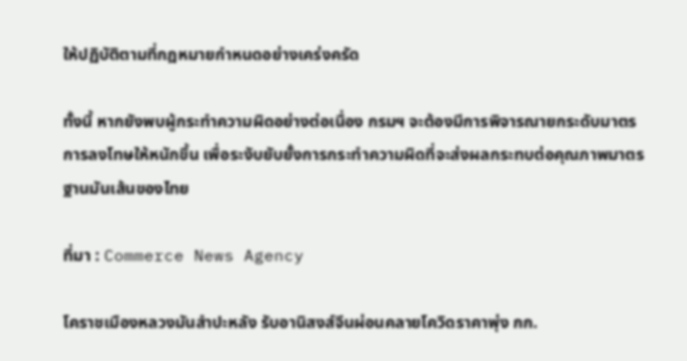ให้ปฏิบัติตามที่กฎหมายกำหนดอย่างเคร่งครัด

ทั้งนี้ หากยังพบผู้กระทำความผิดอย่างต่อเนื่อง กรมฯ จะต้องมีการพิจารณายกระดับมาตรการลงโทษให้หนักขึ้น เพื่อระงับยับยั้งการกระทำความผิดที่จะส่งผลกระทบต่อคุณภาพมาตรฐานมันเส้นของไทย

ที่มา : Commerce News Agency

โคราชเมืองหลวงมันสำปะหลัง รับอานิสงส์จีนผ่อนคลายโควิดราคาพุ่ง กก.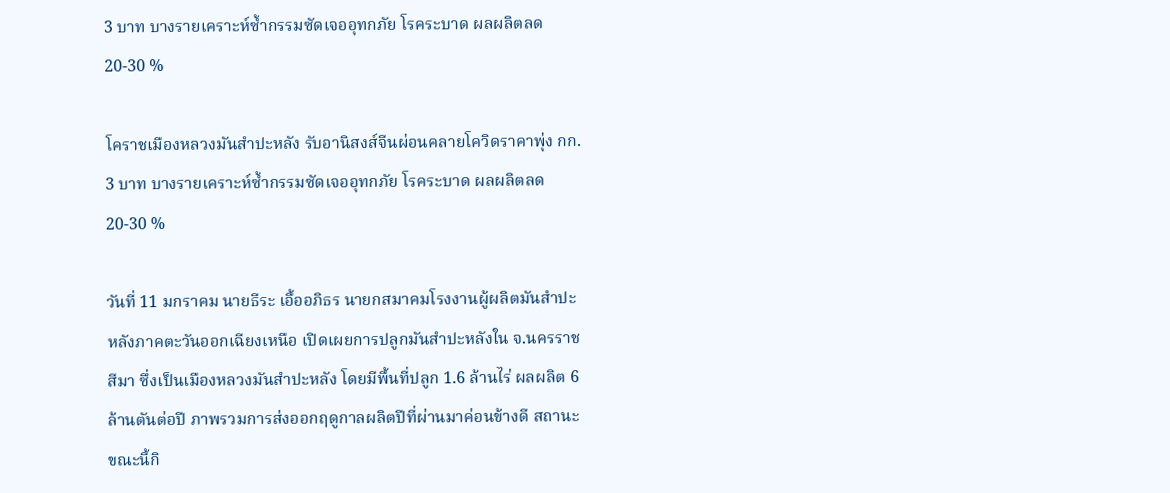3 บาท บางรายเคราะห์ซ้ำกรรมซัดเจออุทกภัย โรคระบาด ผลผลิตลด 20-30 %

โคราชเมืองหลวงมันสำปะหลัง รับอานิสงส์จีนผ่อนคลายโควิดราคาพุ่ง กก. 3 บาท บางรายเคราะห์ซ้ำกรรมซัดเจออุทกภัย โรคระบาด ผลผลิตลด 20-30 %

วันที่ 11 มกราคม นายธีระ เอื้ออภิธร นายกสมาคมโรงงานผู้ผลิตมันสำปะหลังภาคตะวันออกเฉียงเหนือ เปิดเผยการปลูกมันสำปะหลังใน จ.นครราชสีมา ซึ่งเป็นเมืองหลวงมันสำปะหลัง โดยมีพื้นที่ปลูก 1.6 ล้านไร่ ผลผลิต 6 ล้านตันต่อปี ภาพรวมการส่งออกฤดูกาลผลิตปีที่ผ่านมาค่อนข้างดี สถานะขณะนี้กิ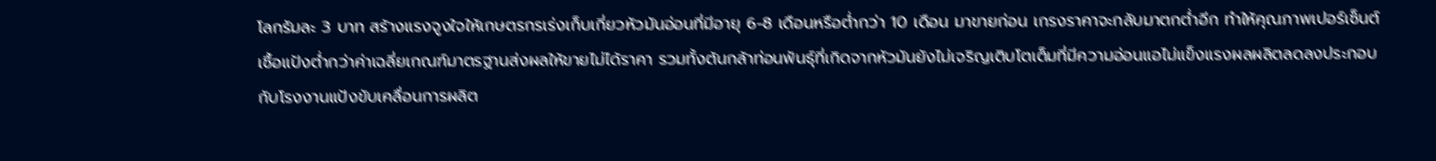โลกรัมละ 3 บาท สร้างแรงจูงใจให้เกษตรกรเร่งเก็บเกี่ยวหัวมันอ่อนที่มีอายุ 6-8 เดือนหรือต่ำกว่า 10 เดือน มาขายก่อน เกรงราคาจะกลับมาตกต่ำอีก ทำให้คุณภาพเปอร์เซ็นต์เชื้อแป้งต่ำกว่าค่าเฉลี่ยเกณฑ์มาตรฐานส่งผลให้ขายไม่ได้ราคา รวมทั้งต้นกล้าท่อนพันธุ์ที่เกิดจากหัวมันยังไม่เจริญเติบโตเต็มที่มีความอ่อนแอไม่แข็งแรงผลผลิตลดลงประกอบกับโรงงานแป้งขับเคลื่อนการผลิต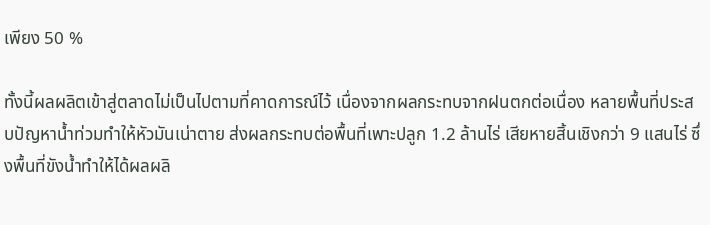เพียง 50 %

ทั้งนี้ผลผลิตเข้าสู่ตลาดไม่เป็นไปตามที่คาดการณ์ไว้ เนื่องจากผลกระทบจากฝนตกต่อเนื่อง หลายพื้นที่ประสบปัญหาน้ำท่วมทำให้หัวมันเน่าตาย ส่งผลกระทบต่อพื้นที่เพาะปลูก 1.2 ล้านไร่ เสียหายสิ้นเชิงกว่า 9 แสนไร่ ซึ่งพื้นที่ขังน้ำทำให้ได้ผลผลิ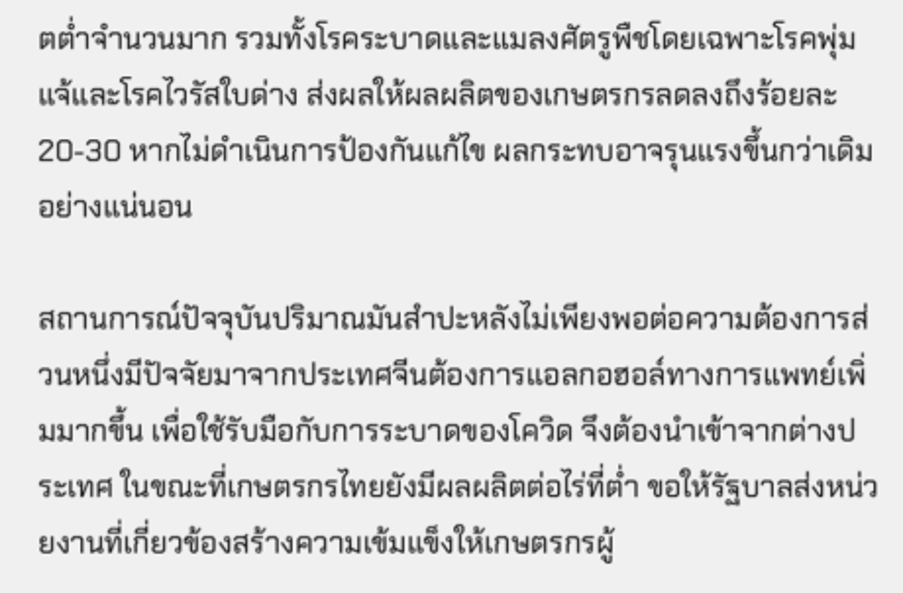ตต่ำจำนวนมาก รวมทั้งโรคระบาดและแมลงศัตรูพืชโดยเฉพาะโรคพุ่มแจ้และโรคไวรัสใบด่าง ส่งผลให้ผลผลิตของเกษตรกรลดลงถึงร้อยละ 20-30 หากไม่ดำเนินการป้องกันแก้ไข ผลกระทบอาจรุนแรงขึ้นกว่าเดิมอย่างแน่นอน

สถานการณ์ปัจจุบันปริมาณมันสำปะหลังไม่เพียงพอต่อความต้องการส่วนหนึ่งมีปัจจัยมาจากประเทศจีนต้องการแอลกอฮอล์ทางการแพทย์เพิ่มมากขึ้น เพื่อใช้รับมือกับการระบาดของโควิด จึงต้องนำเข้าจากต่างประเทศ ในขณะที่เกษตรกรไทยยังมีผลผลิตต่อไร่ที่ต่ำ ขอให้รัฐบาลส่งหน่วยงานที่เกี่ยวข้องสร้างความเข้มแข็งให้เกษตรกรผู้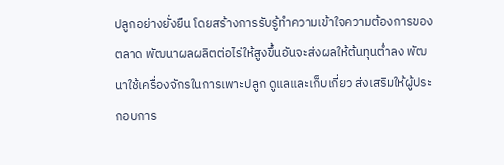ปลูกอย่างยั่งยืน โดยสร้างการรับรู้ทำความเข้าใจความต้องการของตลาด พัฒนาผลผลิตต่อไร่ให้สูงขึ้นอันจะส่งผลให้ต้นทุนต่ำลง พัฒนาใช้เครื่องจักรในการเพาะปลูก ดูแลและเก็บเกี่ยว ส่งเสริมให้ผู้ประกอบการ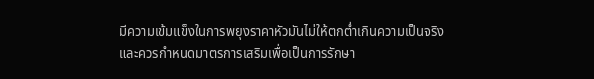มีความเข้มแข็งในการพยุงราคาหัวมันไม่ให้ตกต่ำเกินความเป็นจริงและควรกำหนดมาตรการเสริมเพื่อเป็นการรักษา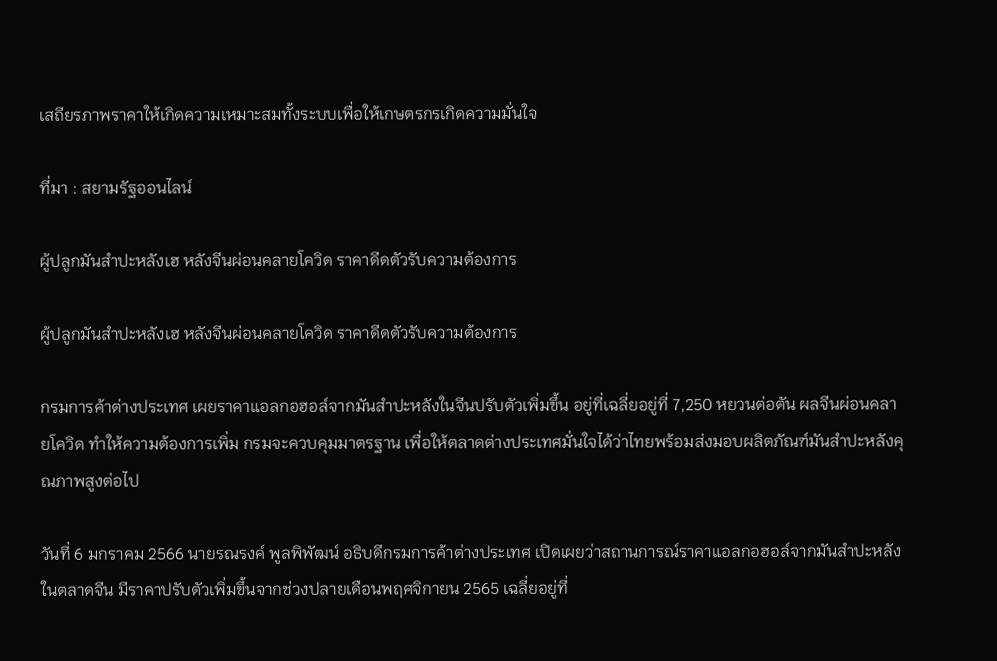เสถียรภาพราคาให้เกิดความเหมาะสมทั้งระบบเพื่อให้เกษตรกรเกิดความมั่นใจ

ที่มา : สยามรัฐออนไลน์

ผู้ปลูกมันสำปะหลังเฮ หลังจีนผ่อนคลายโควิด ราคาดีดตัวรับความต้องการ

ผู้ปลูกมันสำปะหลังเฮ หลังจีนผ่อนคลายโควิด ราคาดีดตัวรับความต้องการ

กรมการค้าต่างประเทศ เผยราคาแอลกอฮอล์จากมันสำปะหลังในจีนปรับตัวเพิ่มขึ้น อยู่ที่เฉลี่ยอยู่ที่ 7,250 หยวนต่อตัน ผลจีนผ่อนคลายโควิด ทำให้ความต้องการเพิ่ม กรมจะควบคุมมาตรฐาน เพื่อให้ตลาดต่างประเทศมั่นใจได้ว่าไทยพร้อมส่งมอบผลิตภัณฑ์มันสำปะหลังคุณภาพสูงต่อไป

วันที่ 6 มกราคม 2566 นายรณรงค์ พูลพิพัฒน์ อธิบดีกรมการค้าต่างประเทศ เปิดเผยว่าสถานการณ์ราคาแอลกอฮอล์จากมันสำปะหลังในตลาดจีน มีราคาปรับตัวเพิ่มขึ้นจากช่วงปลายเดือนพฤศจิกายน 2565 เฉลี่ยอยู่ที่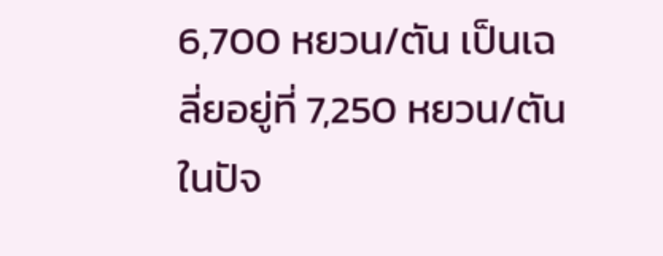6,700 หยวน/ตัน เป็นเฉลี่ยอยู่ที่ 7,250 หยวน/ตันในปัจ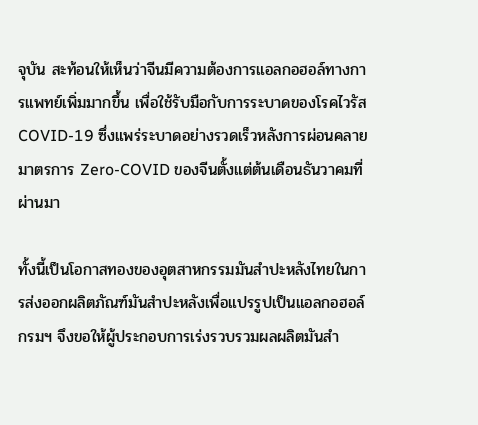จุบัน สะท้อนให้เห็นว่าจีนมีความต้องการแอลกอฮอล์ทางการแพทย์เพิ่มมากขึ้น เพื่อใช้รับมือกับการระบาดของโรคไวรัส COVID-19 ซึ่งแพร่ระบาดอย่างรวดเร็วหลังการผ่อนคลายมาตรการ Zero-COVID ของจีนตั้งแต่ต้นเดือนธันวาคมที่ผ่านมา

ทั้งนี้เป็นโอกาสทองของอุตสาหกรรมมันสำปะหลังไทยในการส่งออกผลิตภัณฑ์มันสำปะหลังเพื่อแปรรูปเป็นแอลกอฮอล์ กรมฯ จึงขอให้ผู้ประกอบการเร่งรวบรวมผลผลิตมันสำ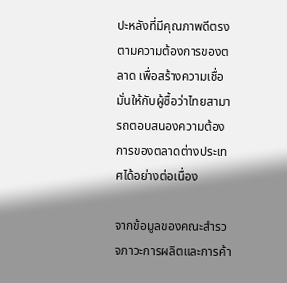ปะหลังที่มีคุณภาพดีตรงตามความต้องการของตลาด เพื่อสร้างความเชื่อมั่นให้กับผู้ซื้อว่าไทยสามารถตอบสนองความต้องการของตลาดต่างประเทศได้อย่างต่อเนื่อง

จากข้อมูลของคณะสำรวจภาวะการผลิตและการค้า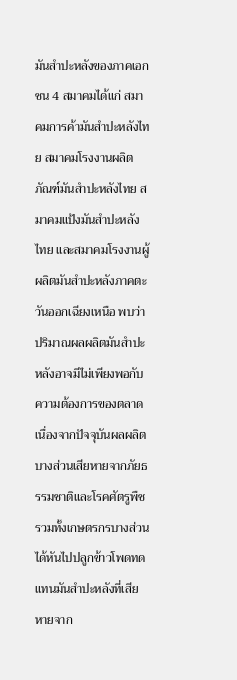มันสำปะหลังของภาคเอกชน 4 สมาคมได้แก่ สมาคมการค้ามันสำปะหลังไทย สมาคมโรงงานผลิตภัณฑ์มันสำปะหลังไทย สมาคมแป้งมันสำปะหลังไทย และสมาคมโรงงานผู้ผลิตมันสำปะหลังภาคตะวันออกเฉียงเหนือ พบว่าปริมาณผลผลิตมันสำปะหลังอาจมีไม่เพียงพอกับความต้องการของตลาด เนื่องจากปัจจุบันผลผลิตบางส่วนเสียหายจากภัยธรรมชาติและโรคศัตรูพืช รวมทั้งเกษตรกรบางส่วนได้หันไปปลูกข้าวโพดทดแทนมันสำปะหลังที่เสียหายจาก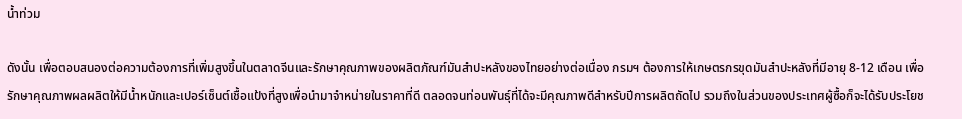น้ำท่วม

ดังนั้น เพื่อตอบสนองต่อความต้องการที่เพิ่มสูงขึ้นในตลาดจีนและรักษาคุณภาพของผลิตภัณฑ์มันสำปะหลังของไทยอย่างต่อเนื่อง กรมฯ ต้องการให้เกษตรกรขุดมันสำปะหลังที่มีอายุ 8-12 เดือน เพื่อรักษาคุณภาพผลผลิตให้มีน้ำหนักและเปอร์เซ็นต์เชื้อแป้งที่สูงเพื่อนำมาจำหน่ายในราคาที่ดี ตลอดจนท่อนพันธุ์ที่ได้จะมีคุณภาพดีสำหรับปีการผลิตถัดไป รวมถึงในส่วนของประเทศผู้ซื้อก็จะได้รับประโยช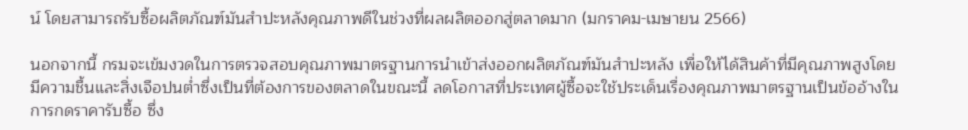น์ โดยสามารถรับซื้อผลิตภัณฑ์มันสำปะหลังคุณภาพดีในช่วงที่ผลผลิตออกสู่ตลาดมาก (มกราคม-เมษายน 2566)

นอกจากนี้ กรมจะเข้มงวดในการตรวจสอบคุณภาพมาตรฐานการนำเข้าส่งออกผลิตภัณฑ์มันสำปะหลัง เพื่อให้ได้สินค้าที่มีคุณภาพสูงโดยมีความชื้นและสิ่งเจือปนต่ำซึ่งเป็นที่ต้องการของตลาดในขณะนี้ ลดโอกาสที่ประเทศผู้ซื้อจะใช้ประเด็นเรื่องคุณภาพมาตรฐานเป็นข้ออ้างในการกดราคารับซื้อ ซึ่ง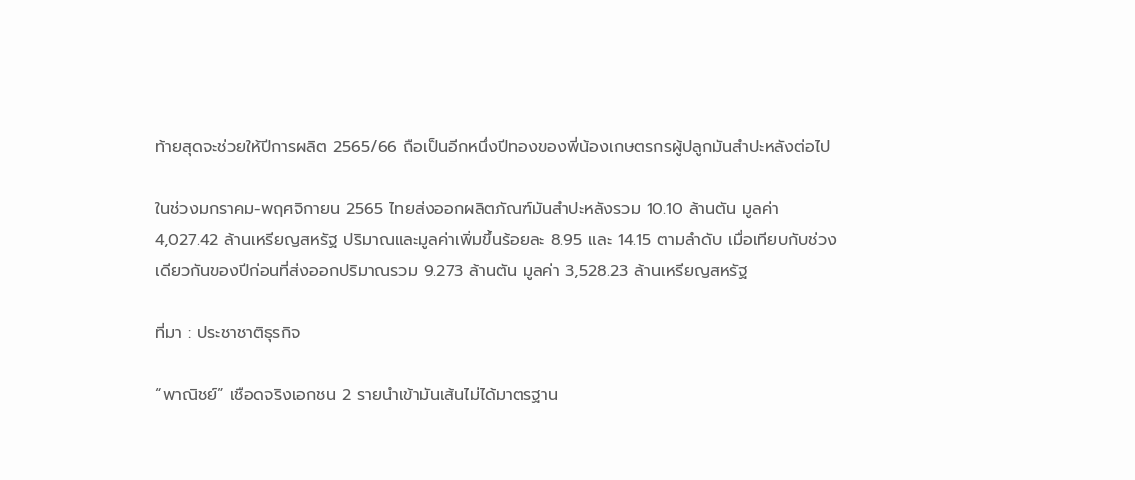ท้ายสุดจะช่วยให้ปีการผลิต 2565/66 ถือเป็นอีกหนึ่งปีทองของพี่น้องเกษตรกรผู้ปลูกมันสำปะหลังต่อไป

ในช่วงมกราคม-พฤศจิกายน 2565 ไทยส่งออกผลิตภัณฑ์มันสำปะหลังรวม 10.10 ล้านตัน มูลค่า 4,027.42 ล้านเหรียญสหรัฐ ปริมาณและมูลค่าเพิ่มขึ้นร้อยละ 8.95 และ 14.15 ตามลำดับ เมื่อเทียบกับช่วงเดียวกันของปีก่อนที่ส่งออกปริมาณรวม 9.273 ล้านตัน มูลค่า 3,528.23 ล้านเหรียญสหรัฐ

ที่มา : ประชาชาติธุรกิจ

“พาณิชย์” เชือดจริงเอกชน 2 รายนำเข้ามันเส้นไม่ได้มาตรฐาน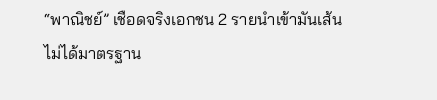“พาณิชย์” เชือดจริงเอกชน 2 รายนำเข้ามันเส้นไม่ได้มาตรฐาน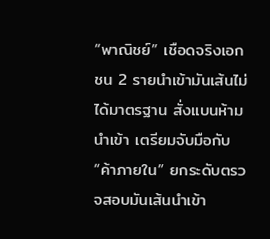“พาณิชย์” เชือดจริงเอกชน 2 รายนำเข้ามันเส้นไม่ได้มาตรฐาน สั่งแบนห้ามนำเข้า เตรียมจับมือกับ “ค้าภายใน” ยกระดับตรวจสอบมันเส้นนำเข้า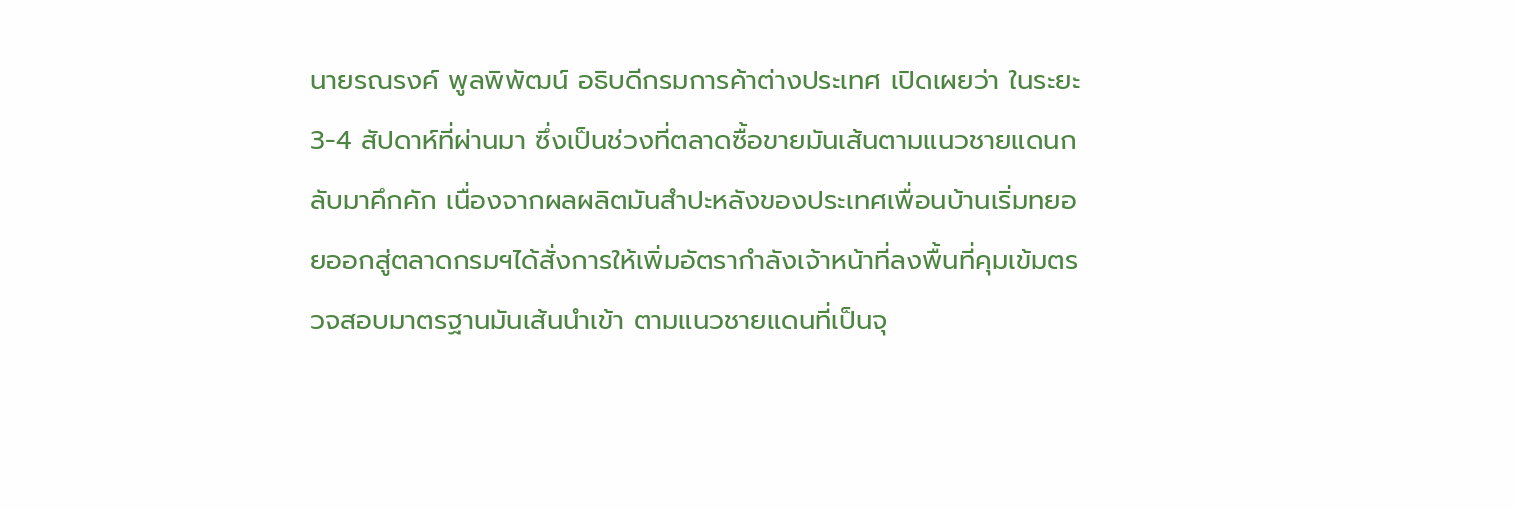นายรณรงค์ พูลพิพัฒน์ อธิบดีกรมการค้าต่างประเทศ เปิดเผยว่า ในระยะ 3-4 สัปดาห์ที่ผ่านมา ซึ่งเป็นช่วงที่ตลาดซื้อขายมันเส้นตามแนวชายแดนกลับมาคึกคัก เนื่องจากผลผลิตมันสำปะหลังของประเทศเพื่อนบ้านเริ่มทยอยออกสู่ตลาดกรมฯได้สั่งการให้เพิ่มอัตรากำลังเจ้าหน้าที่ลงพื้นที่คุมเข้มตรวจสอบมาตรฐานมันเส้นนำเข้า ตามแนวชายแดนที่เป็นจุ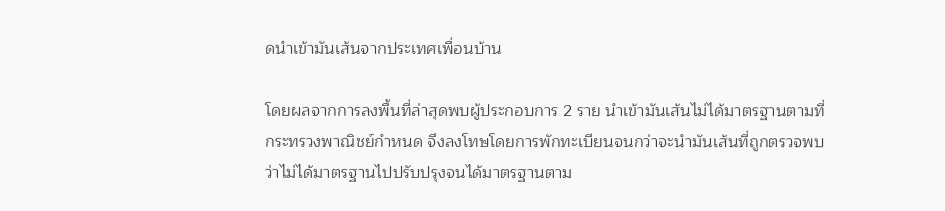ดนำเข้ามันเส้นจากประเทศเพื่อนบ้าน

โดยผลจากการลงพื้นที่ล่าสุดพบผู้ประกอบการ 2 ราย นำเข้ามันเส้นไม่ได้มาตรฐานตามที่กระทรวงพาณิชย์กำหนด จึงลงโทษโดยการพักทะเบียนจนกว่าจะนำมันเส้นที่ถูกตรวจพบว่าไม่ได้มาตรฐานไปปรับปรุงจนได้มาตรฐานตาม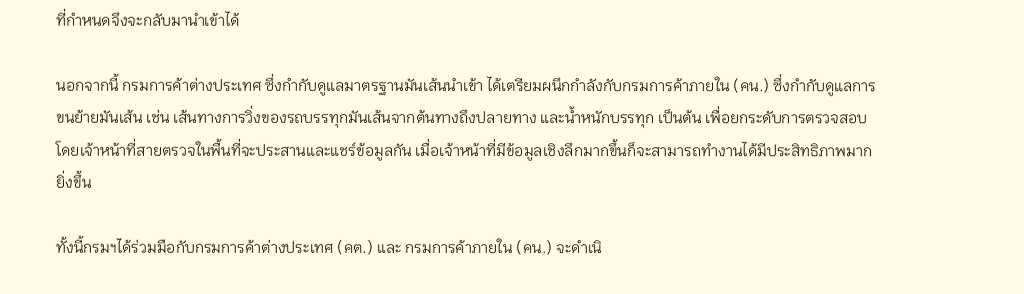ที่กำหนดจึงจะกลับมานำเข้าได้

นอกจากนี้ กรมการค้าต่างประเทศ ซึ่งกำกับดูแลมาตรฐานมันเส้นนำเข้า ได้เตรียมผนึกกำลังกับกรมการค้าภายใน (คน.) ซึ่งกำกับดูแลการขนย้ายมันเส้น เช่น เส้นทางการวิ่งของรถบรรทุกมันเส้นจากต้นทางถึงปลายทาง และน้ำหนักบรรทุก เป็นต้น เพื่อยกระดับการตรวจสอบ โดยเจ้าหน้าที่สายตรวจในพื้นที่จะประสานและแชร์ข้อมูลกัน เมื่อเจ้าหน้าที่มีข้อมูลเชิงลึกมากขึ้นก็จะสามารถทำงานได้มีประสิทธิภาพมากยิ่งขึ้น

ทั้งนี้กรมฯได้ร่วมมือกับกรมการค้าต่างประเทศ (คต.) และ กรมการค้าภายใน (คน.) จะดำเนิ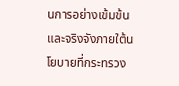นการอย่างเข้มข้นและจริงจังภายใต้นโยบายที่กระทรวง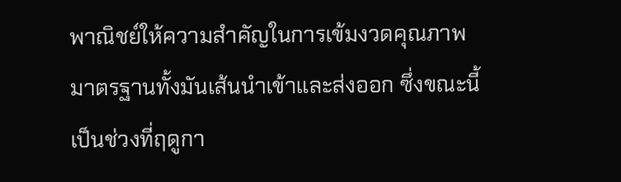พาณิชย์ให้ความสำคัญในการเข้มงวดคุณภาพมาตรฐานทั้งมันเส้นนำเข้าและส่งออก ซึ่งขณะนี้เป็นช่วงที่ฤดูกา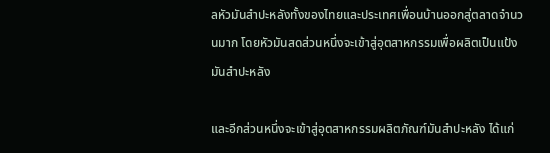ลหัวมันสำปะหลังทั้งของไทยและประเทศเพื่อนบ้านออกสู่ตลาดจำนวนมาก โดยหัวมันสดส่วนหนึ่งจะเข้าสู่อุตสาหกรรมเพื่อผลิตเป็นแป้งมันสำปะหลัง

และอีกส่วนหนึ่งจะเข้าสู่อุตสาหกรรมผลิตภัณฑ์มันสำปะหลัง ได้แก่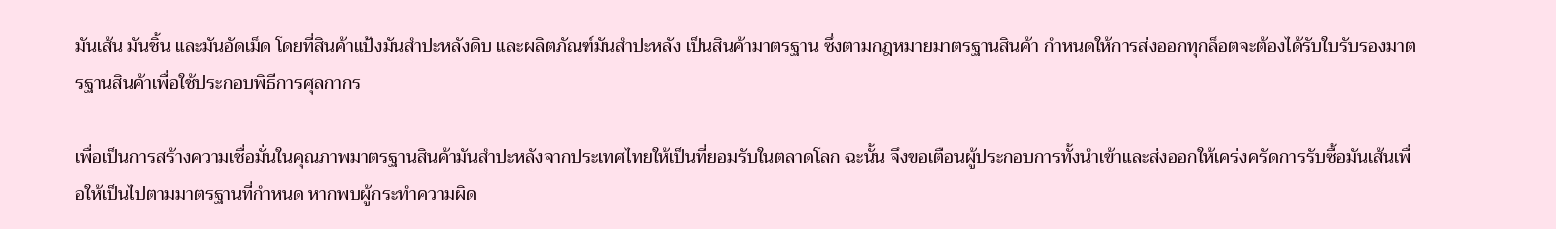มันเส้น มันชิ้น และมันอัดเม็ด โดยที่สินค้าแป้งมันสำปะหลังดิบ และผลิตภัณฑ์มันสำปะหลัง เป็นสินค้ามาตรฐาน ซึ่งตามกฎหมายมาตรฐานสินค้า กำหนดให้การส่งออกทุกล็อตจะต้องได้รับใบรับรองมาตรฐานสินค้าเพื่อใช้ประกอบพิธีการศุลกากร

เพื่อเป็นการสร้างความเชื่อมั่นในคุณภาพมาตรฐานสินค้ามันสำปะหลังจากประเทศไทยให้เป็นที่ยอมรับในตลาดโลก ฉะนั้น จึงขอเตือนผู้ประกอบการทั้งนำเข้าและส่งออกให้เคร่งครัดการรับซื้อมันเส้นเพื่อให้เป็นไปตามมาตรฐานที่กำหนด หากพบผู้กระทำความผิด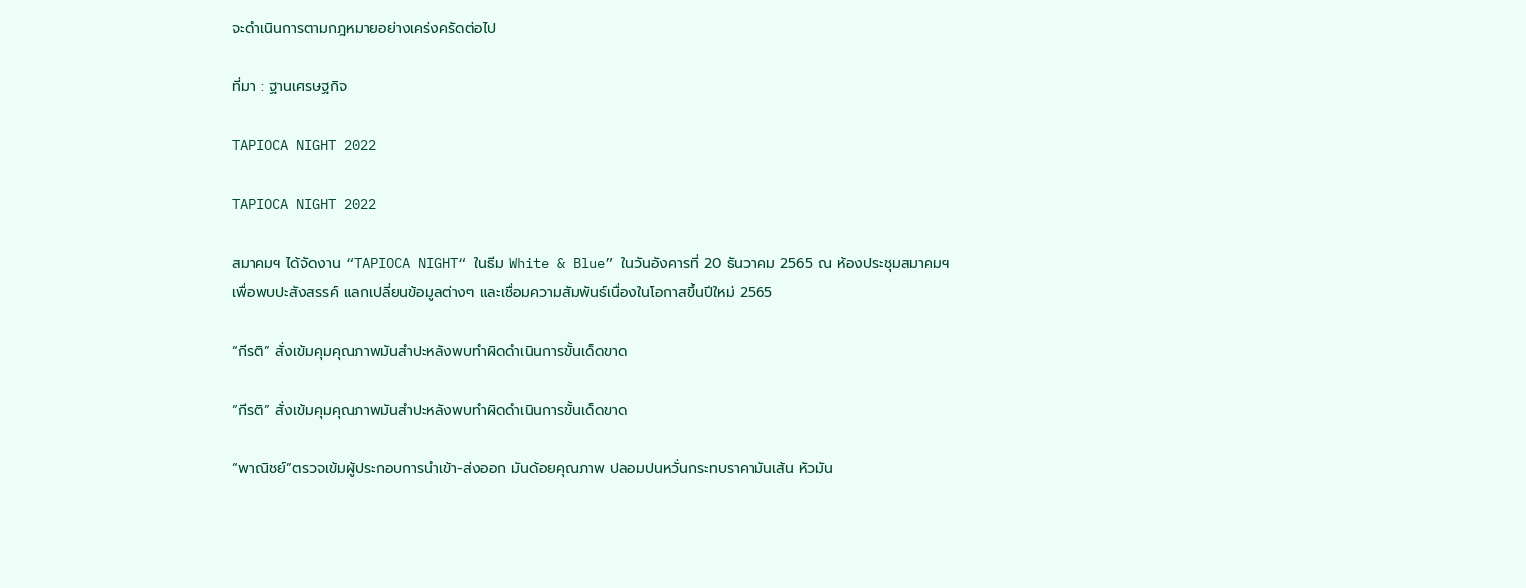จะดำเนินการตามกฎหมายอย่างเคร่งครัดต่อไป

ที่มา : ฐานเศรษฐกิจ

TAPIOCA NIGHT 2022

TAPIOCA NIGHT 2022

สมาคมฯ ได้จัดงาน “TAPIOCA NIGHT“ ในธีม White & Blue” ในวันอังคารที่ 20 ธันวาคม 2565 ณ ห้องประชุมสมาคมฯ เพื่อพบปะสังสรรค์ แลกเปลี่ยนข้อมูลต่างๆ และเชื่อมความสัมพันธ์เนื่องในโอกาสขึ้นปีใหม่ 2565

“กีรติ” สั่งเข้มคุมคุณภาพมันสำปะหลังพบทำผิดดำเนินการขั้นเด็ดขาด

“กีรติ” สั่งเข้มคุมคุณภาพมันสำปะหลังพบทำผิดดำเนินการขั้นเด็ดขาด

“พาณิชย์”ตรวจเข้มผู้ประกอบการนำเข้า-ส่งออก มันด้อยคุณภาพ ปลอมปนหวั่นกระทบราคามันเส้น หัวมัน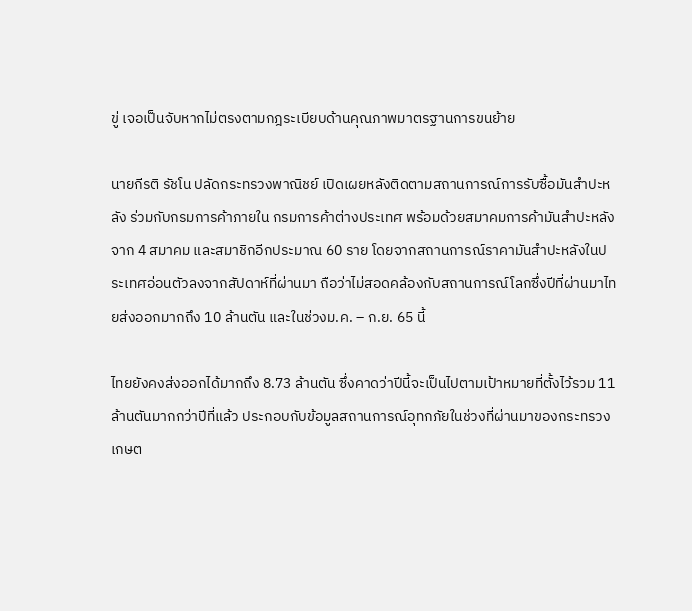ขู่ เจอเป็นจับหากไม่ตรงตามกฎระเบียบด้านคุณภาพมาตรฐานการขนย้าย

นายกีรติ รัชโน ปลัดกระทรวงพาณิชย์ เปิดเผยหลังติดตามสถานการณ์การรับซื้อมันสำปะหลัง ร่วมกับกรมการค้าภายใน กรมการค้าต่างประเทศ พร้อมด้วยสมาคมการค้ามันสำปะหลังจาก 4 สมาคม และสมาชิกอีกประมาณ 60 ราย โดยจากสถานการณ์ราคามันสำปะหลังในประเทศอ่อนตัวลงจากสัปดาห์ที่ผ่านมา ถือว่าไม่สอดคล้องกับสถานการณ์โลกซึ่งปีที่ผ่านมาไทยส่งออกมากถึง 10 ล้านตัน และในช่วงม.ค. – ก.ย. 65 นี้

ไทยยังคงส่งออกได้มากถึง 8.73 ล้านตัน ซึ่งคาดว่าปีนี้จะเป็นไปตามเป้าหมายที่ตั้งไว้รวม 11 ล้านตันมากกว่าปีที่แล้ว ประกอบกับข้อมูลสถานการณ์อุทกภัยในช่วงที่ผ่านมาของกระทรวงเกษต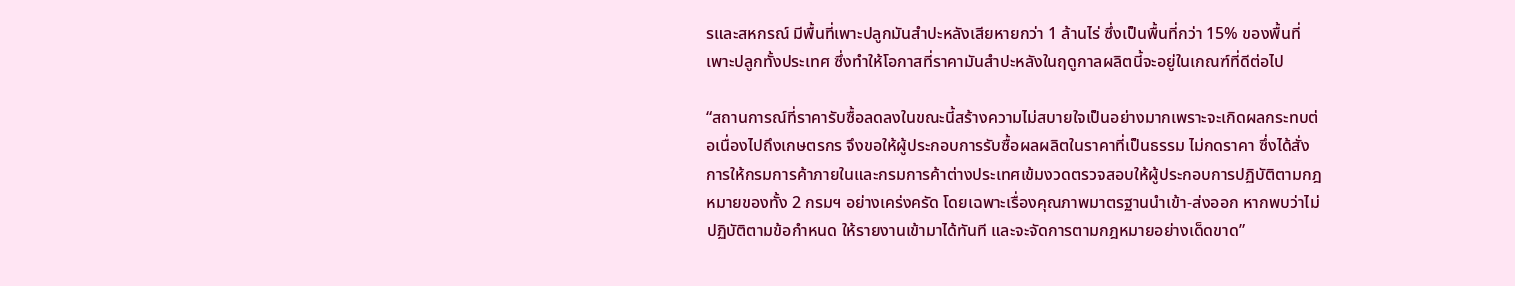รและสหกรณ์ มีพื้นที่เพาะปลูกมันสำปะหลังเสียหายกว่า 1 ล้านไร่ ซึ่งเป็นพื้นที่กว่า 15% ของพื้นที่เพาะปลูกทั้งประเทศ ซึ่งทำให้โอกาสที่ราคามันสำปะหลังในฤดูกาลผลิตนี้จะอยู่ในเกณฑ์ที่ดีต่อไป

“สถานการณ์ที่ราคารับซื้อลดลงในขณะนี้สร้างความไม่สบายใจเป็นอย่างมากเพราะจะเกิดผลกระทบต่อเนื่องไปถึงเกษตรกร จึงขอให้ผู้ประกอบการรับซื้อผลผลิตในราคาที่เป็นธรรม ไม่กดราคา ซึ่งได้สั่งการให้กรมการค้าภายในและกรมการค้าต่างประเทศเข้มงวดตรวจสอบให้ผู้ประกอบการปฏิบัติตามกฎหมายของทั้ง 2 กรมฯ อย่างเคร่งครัด โดยเฉพาะเรื่องคุณภาพมาตรฐานนำเข้า-ส่งออก หากพบว่าไม่ปฏิบัติตามข้อกำหนด ให้รายงานเข้ามาได้ทันที และจะจัดการตามกฎหมายอย่างเด็ดขาด”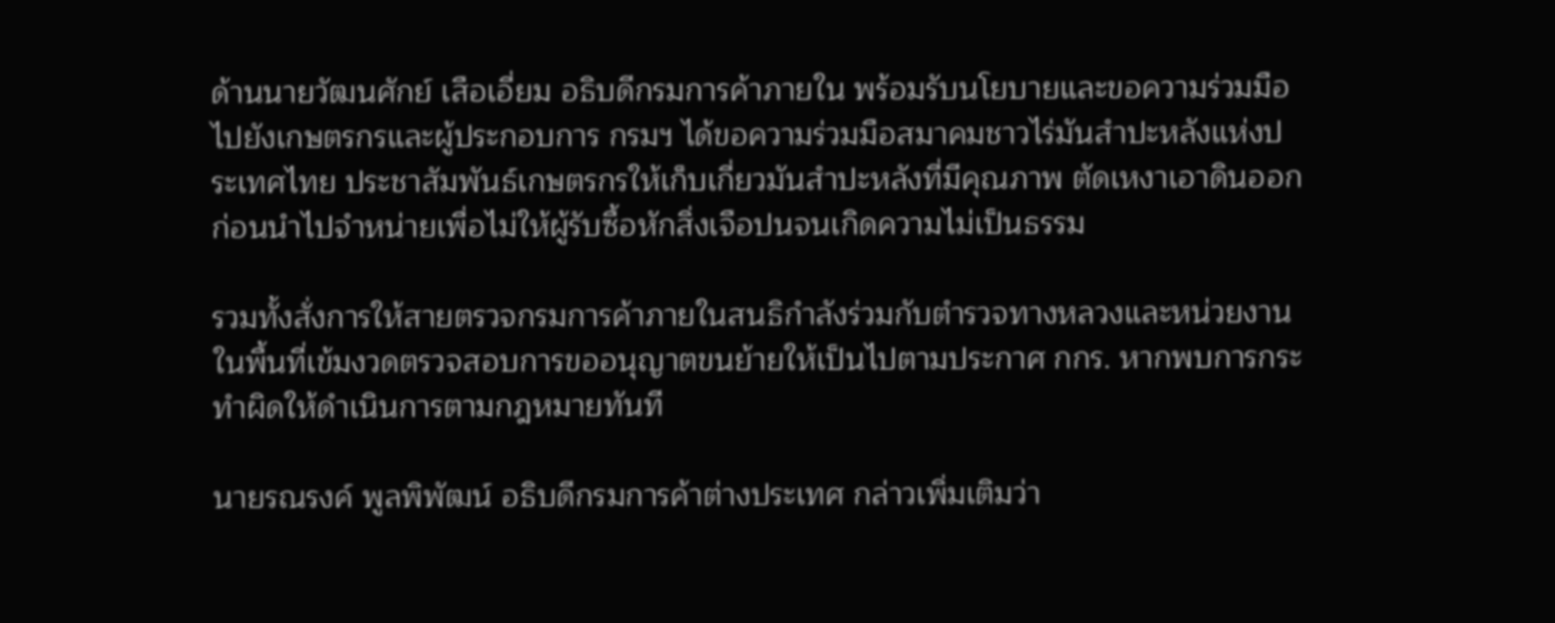ด้านนายวัฒนศักย์ เสือเอี่ยม อธิบดีกรมการค้าภายใน พร้อมรับนโยบายและขอความร่วมมือไปยังเกษตรกรและผู้ประกอบการ กรมฯ ได้ขอความร่วมมือสมาคมชาวไร่มันสำปะหลังแห่งประเทศไทย ประชาสัมพันธ์เกษตรกรให้เก็บเกี่ยวมันสำปะหลังที่มีคุณภาพ ตัดเหงาเอาดินออกก่อนนำไปจำหน่ายเพื่อไม่ให้ผู้รับซื้อหักสิ่งเจือปนจนเกิดความไม่เป็นธรรม

รวมทั้งสั่งการให้สายตรวจกรมการค้าภายในสนธิกำลังร่วมกับตำรวจทางหลวงและหน่วยงานในพื้นที่เข้มงวดตรวจสอบการขออนุญาตขนย้ายให้เป็นไปตามประกาศ กกร. หากพบการกระทำผิดให้ดำเนินการตามกฎหมายทันที

นายรณรงค์ พูลพิพัฒน์ อธิบดีกรมการค้าต่างประเทศ กล่าวเพิ่มเติมว่า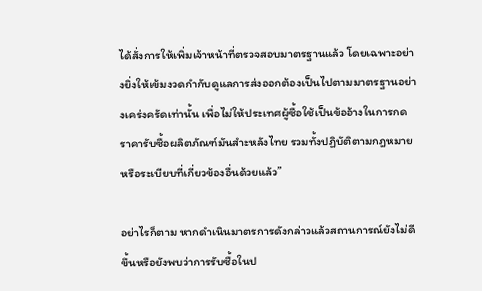ได้สั่งการให้เพิ่มเจ้าหน้าที่ตรวจสอบมาตรฐานแล้ว โดยเฉพาะอย่างยิ่งให้เข้มงวดกำกับดูแลการส่งออกต้องเป็นไปตามมาตรฐานอย่างเคร่งครัดเท่านั้น เพื่อไม่ให้ประเทศผู้ซื้อใช้เป็นข้ออ้างในการกดราคารับซื้อผลิตภัณฑ์มันสำะหลังไทย รวมทั้งปฏิบัติตามกฎหมายหรือระเบียบที่เกี่ยวข้องอื่นด้วยแล้ว”

อย่าไรก็ตาม หากดำเนินมาตรการดังกล่าวแล้วสถานการณ์ยังไม่ดีขึ้นหรือยังพบว่าการรับซื้อในป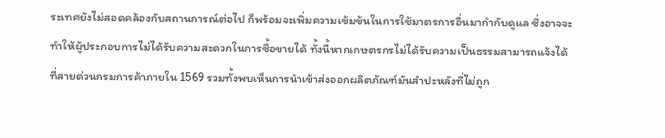ระเทศยังไม่สอดคล้องกับสถานการณ์ต่อไป ก็พร้อมจะเพิ่มความเข้มข้นในการใช้มาตรการอื่นมากำกับดูแล ซึ่งอาจจะทำให้ผู้ประกอบการไม่ได้รับความสะดวกในการซื้อขายได้ ทั้งนี้หากเกษตรกรไม่ได้รับความเป็นธรรมสามารถแจ้งได้ที่สายด่วนกรมการค้าภายใน 1569 รวมทั้งพบเห็นการนำเข้าส่งออกผลิตภัณฑ์มันสำปะหลังที่ไม่ถูก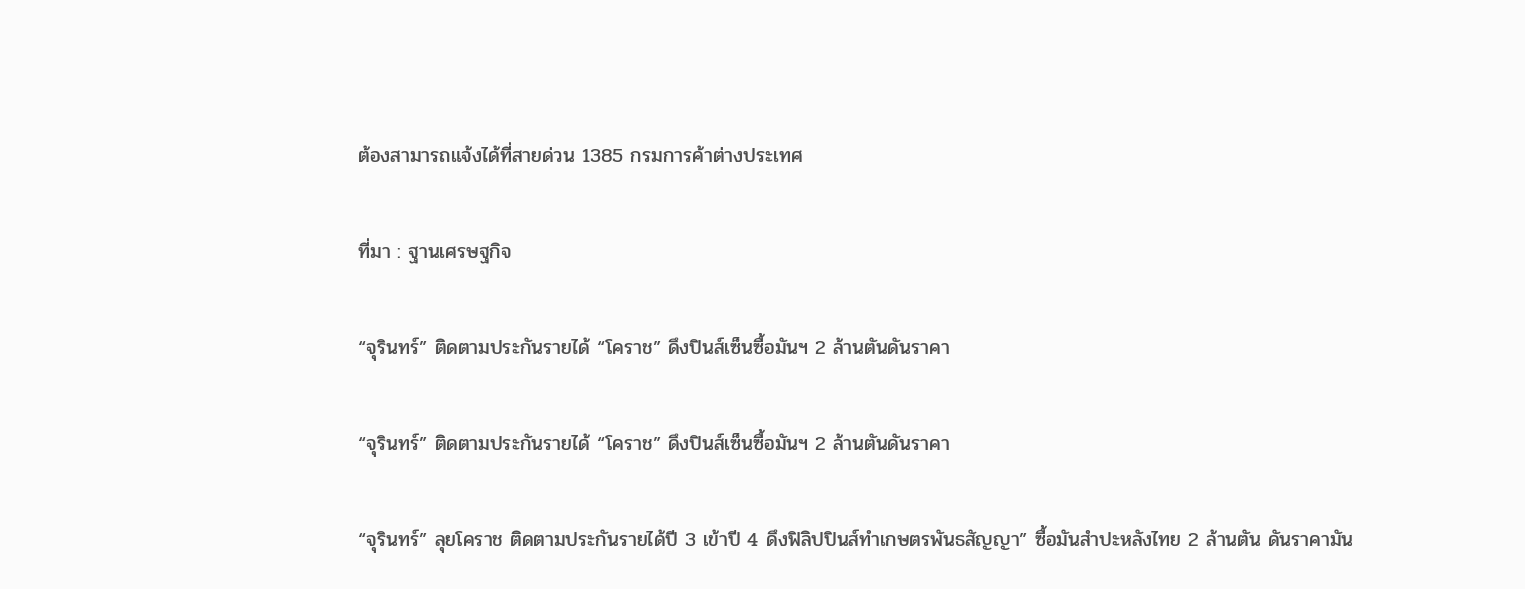ต้องสามารถแจ้งได้ที่สายด่วน 1385 กรมการค้าต่างประเทศ

ที่มา : ฐานเศรษฐกิจ

“จุรินทร์” ติดตามประกันรายได้ “โคราช” ดึงปินส์เซ็นซื้อมันฯ 2 ล้านตันดันราคา

“จุรินทร์” ติดตามประกันรายได้ “โคราช” ดึงปินส์เซ็นซื้อมันฯ 2 ล้านตันดันราคา

“จุรินทร์” ลุยโคราช ติดตามประกันรายได้ปี 3 เข้าปี 4 ดึงฟิลิปปินส์ทำเกษตรพันธสัญญา” ซื้อมันสำปะหลังไทย 2 ล้านตัน ดันราคามัน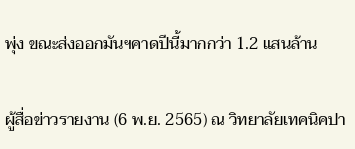พุ่ง ขณะส่งออกมันฯคาดปีนี้มากกว่า 1.2 แสนล้าน

ผู้สื่อข่าวรายงาน (6 พ.ย. 2565) ณ วิทยาลัยเทคนิคปา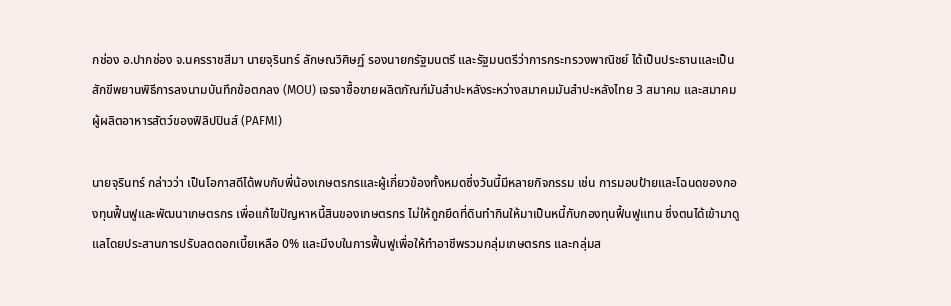กช่อง อ.ปากช่อง จ.นครราชสีมา นายจุรินทร์ ลักษณวิศิษฏ์ รองนายกรัฐมนตรี และรัฐมนตรีว่าการกระทรวงพาณิชย์ ได้เป็นประธานและเป็นสักขีพยานพิธีการลงนามบันทึกข้อตกลง (MOU) เจรจาซื้อขายผลิตภัณฑ์มันสําปะหลังระหว่างสมาคมมันสําปะหลังไทย 3 สมาคม และสมาคมผู้ผลิตอาหารสัตว์ของฟิลิปปินส์ (PAFMI)

นายจุรินทร์ กล่าวว่า เป็นโอกาสดีได้พบกับพี่น้องเกษตรกรและผู้เกี่ยวข้องทั้งหมดซึ่งวันนี้มีหลายกิจกรรม เช่น การมอบป้ายและโฉนดของกองทุนฟื้นฟูและพัฒนาเกษตรกร เพื่อแก้ไขปัญหาหนี้สินของเกษตรกร ไม่ให้ถูกยึดที่ดินทำกินให้มาเป็นหนี้กับกองทุนฟื้นฟูแทน ซึ่งตนได้เข้ามาดูแลโดยประสานการปรับลดดอกเบี้ยเหลือ 0% และมีงบในการฟื้นฟูเพื่อให้ทำอาชีพรวมกลุ่มเกษตรกร และกลุ่มส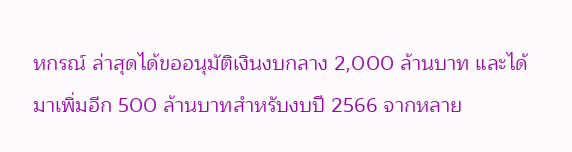หกรณ์ ล่าสุดได้ขออนุมัติเงินงบกลาง 2,000 ล้านบาท และได้มาเพิ่มอีก 500 ล้านบาทสำหรับงบปี 2566 จากหลาย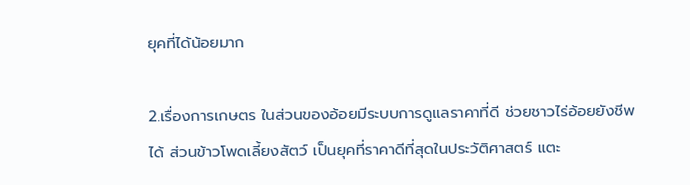ยุคที่ได้น้อยมาก

2.เรื่องการเกษตร ในส่วนของอ้อยมีระบบการดูแลราคาที่ดี ช่วยชาวไร่อ้อยยังชีพได้ ส่วนข้าวโพดเลี้ยงสัตว์ เป็นยุคที่ราคาดีที่สุดในประวัติศาสตร์ แตะ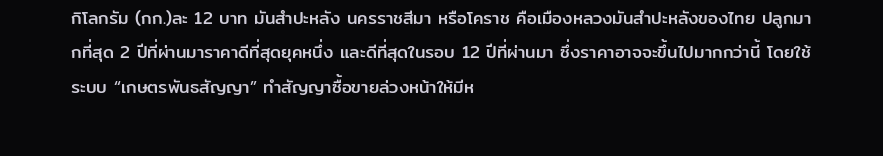กิโลกรัม (กก.)ละ 12 บาท มันสำปะหลัง นครราชสีมา หรือโคราช คือเมืองหลวงมันสำปะหลังของไทย ปลูกมากที่สุด 2 ปีที่ผ่านมาราคาดีที่สุดยุคหนึ่ง และดีที่สุดในรอบ 12 ปีที่ผ่านมา ซึ่งราคาอาจจะขึ้นไปมากกว่านี้ โดยใช้ระบบ “เกษตรพันธสัญญา” ทำสัญญาซื้อขายล่วงหน้าให้มีห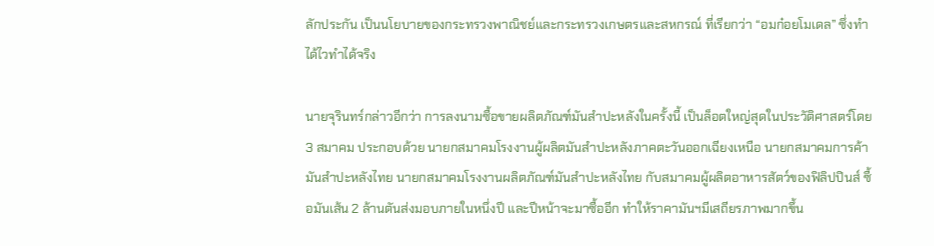ลักประกัน เป็นนโยบายของกระทรวงพาณิชย์และกระทรวงเกษตรและสหกรณ์ ที่เรียกว่า “อมก๋อยโมเดล” ซึ่งทำได้ไวทำได้จริง

นายจุรินทร์กล่าวอีกว่า การลงนามซื้อขายผลิตภัณฑ์มันสำปะหลังในครั้งนี้ เป็นล็อตใหญ่สุดในประวัติศาสตร์โดย 3 สมาคม ประกอบด้วย นายกสมาคมโรงงานผู้ผลิตมันสำปะหลังภาคตะวันออกเฉียงเหนือ นายกสมาคมการค้ามันสำปะหลังไทย นายกสมาคมโรงงานผลิตภัณฑ์มันสำปะหลังไทย กับสมาคมผู้ผลิตอาหารสัตว์ของฟิลิปปินส์ ซื้อมันเส้น 2 ล้านตันส่งมอบภายในหนึ่งปี และปีหน้าจะมาซื้ออีก ทำให้ราคามันฯมีเสถียรภาพมากขึ้น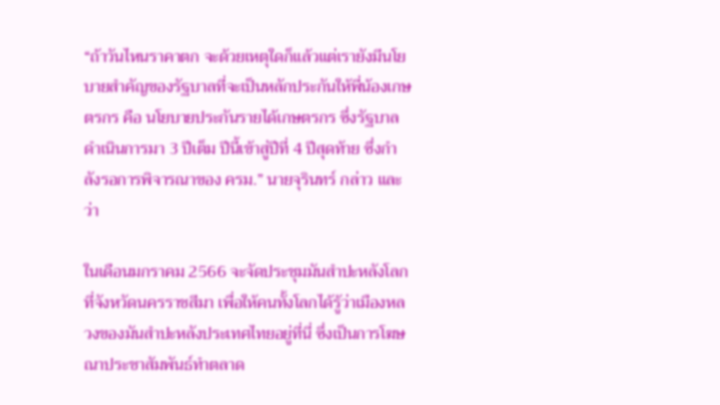“ถ้าวันไหนราคาตก จะด้วยเหตุใดก็แล้วแต่เรายังมีนโยบายสำคัญของรัฐบาลที่จะเป็นหลักประกันให้พี่น้องเกษตรกร คือ นโยบายประกันรายได้เกษตรกร ซึ่งรัฐบาลดำเนินการมา 3 ปีเต็ม ปีนี้เข้าสู่ปีที่ 4 ปีสุดท้าย ซึ่งกำลังรอการพิจารณาของ ครม.” นายจุรินทร์ กล่าว และว่า

ในเดือนมกราคม 2566 จะจัดประชุมมันสำปะหลังโลกที่จังหวัดนครราชสีมา เพื่อให้คนทั้งโลกได้รู้ว่าเมืองหลวงของมันสำปะหลังประเทศไทยอยู่ที่นี่ ซึ่งเป็นการโฆษณาประชาสัมพันธ์ทำตลาด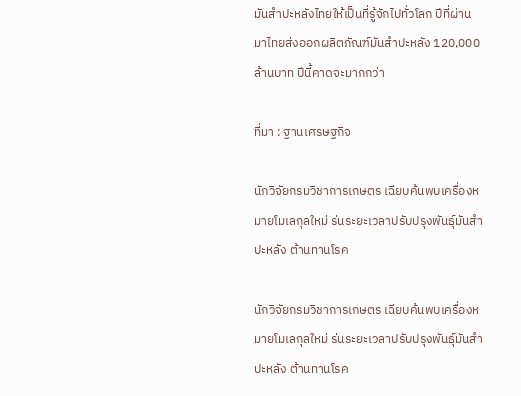มันสำปะหลังไทยให้เป็นที่รู้จักไปทั่วโลก ปีที่ผ่านมาไทยส่งออกผลิตภัณฑ์มันสำปะหลัง 120,000 ล้านบาท ปีนี้คาดจะมากกว่า

ที่มา : ฐานเศรษฐกิจ

นักวิจัยกรมวิชาการเกษตร เฉียบค้นพบเครื่องหมายโมเลกุลใหม่ ร่นระยะเวลาปรับปรุงพันธุ์มันสำปะหลัง ต้านทานโรค

นักวิจัยกรมวิชาการเกษตร เฉียบค้นพบเครื่องหมายโมเลกุลใหม่ ร่นระยะเวลาปรับปรุงพันธุ์มันสำปะหลัง ต้านทานโรค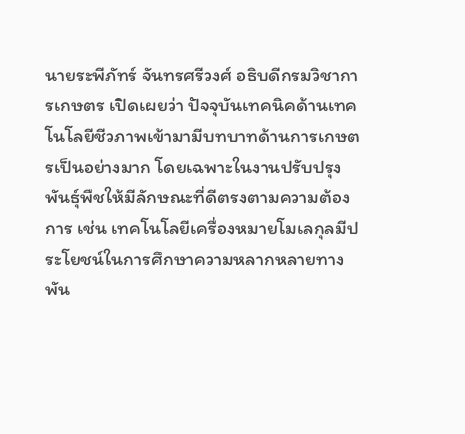นายระพีภัทร์ จันทรศรีวงศ์ อธิบดีกรมวิชาการเกษตร เปิดเผยว่า ปัจจุบันเทคนิคด้านเทคโนโลยีชีวภาพเข้ามามีบทบาทด้านการเกษตรเป็นอย่างมาก โดยเฉพาะในงานปรับปรุงพันธุ์พืชให้มีลักษณะที่ดีตรงตามความต้องการ เช่น เทคโนโลยีเครื่องหมายโมเลกุลมีประโยชน์ในการศึกษาความหลากหลายทางพัน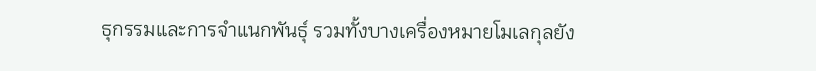ธุกรรมและการจำแนกพันธุ์ รวมทั้งบางเครื่องหมายโมเลกุลยัง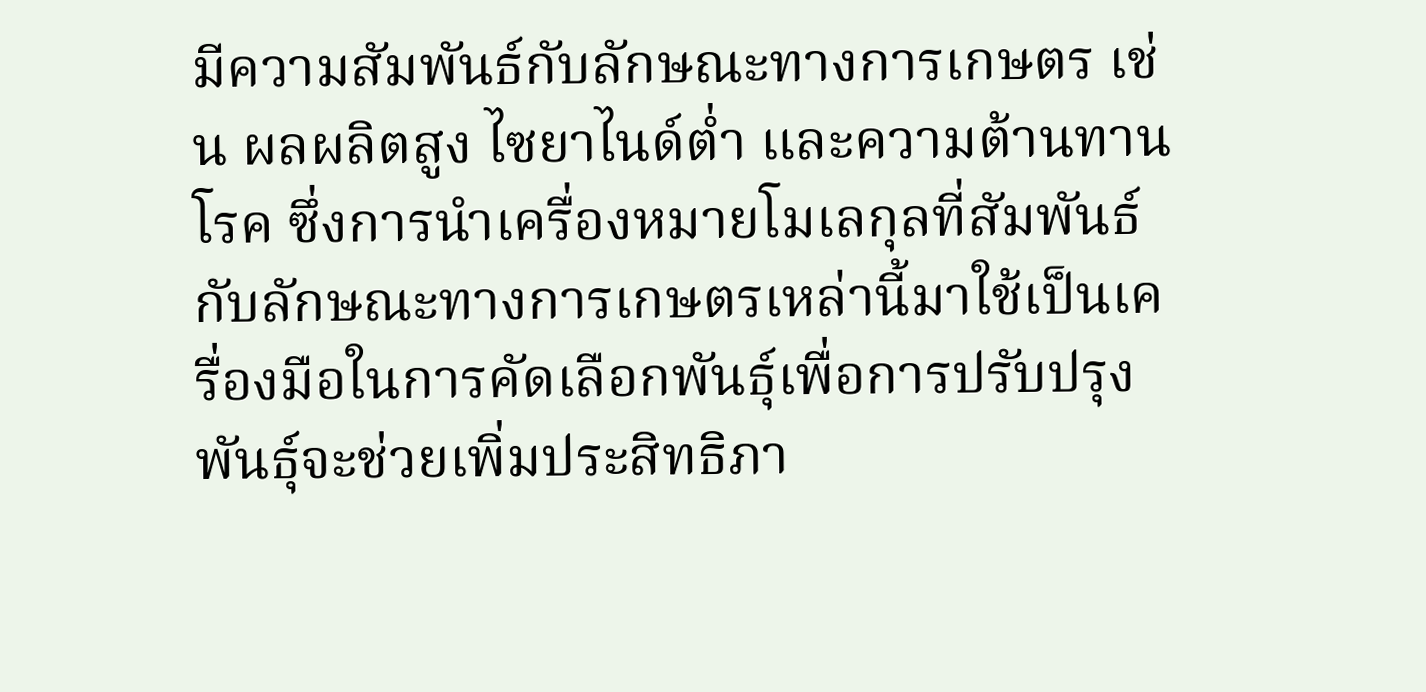มีความสัมพันธ์กับลักษณะทางการเกษตร เช่น ผลผลิตสูง ไซยาไนด์ต่ำ และความต้านทานโรค ซึ่งการนำเครื่องหมายโมเลกุลที่สัมพันธ์กับลักษณะทางการเกษตรเหล่านี้มาใช้เป็นเครื่องมือในการคัดเลือกพันธุ์เพื่อการปรับปรุงพันธุ์จะช่วยเพิ่มประสิทธิภา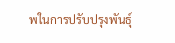พในการปรับปรุงพันธุ์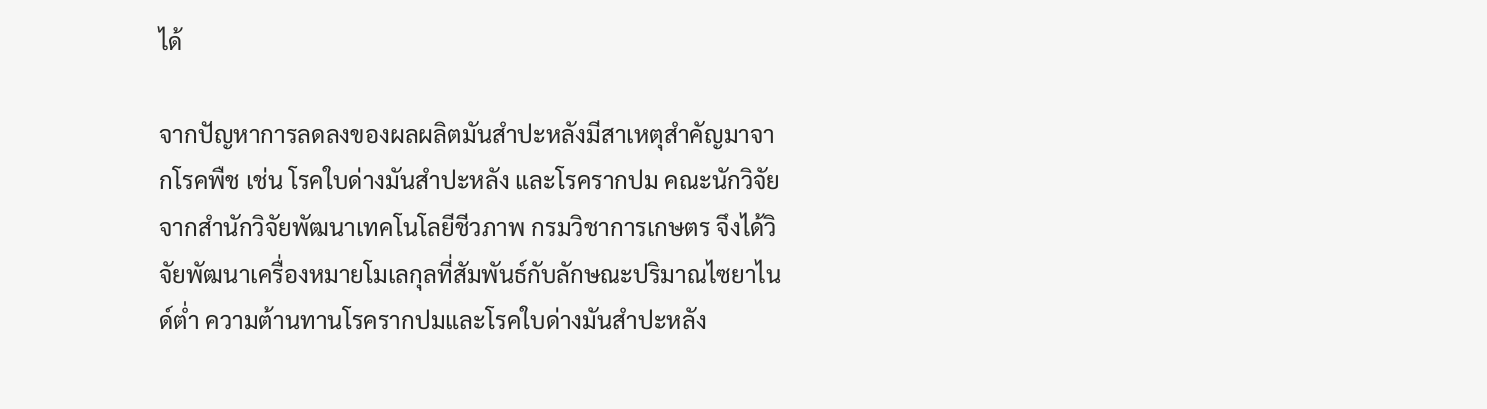ได้

จากปัญหาการลดลงของผลผลิตมันสำปะหลังมีสาเหตุสำคัญมาจากโรคพืช เช่น โรคใบด่างมันสำปะหลัง และโรครากปม คณะนักวิจัยจากสำนักวิจัยพัฒนาเทคโนโลยีชีวภาพ กรมวิชาการเกษตร จึงได้วิจัยพัฒนาเครื่องหมายโมเลกุลที่สัมพันธ์กับลักษณะปริมาณไซยาไนด์ต่ำ ความต้านทานโรครากปมและโรคใบด่างมันสำปะหลัง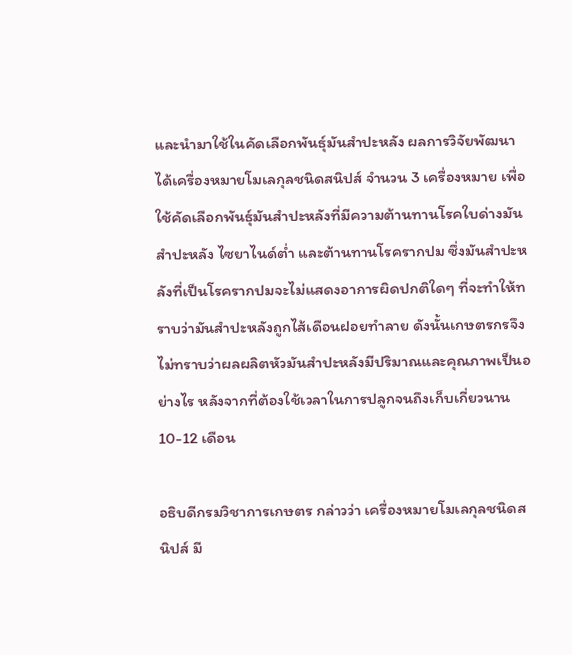และนำมาใช้ในคัดเลือกพันธุ์มันสำปะหลัง ผลการวิจัยพัฒนาได้เครื่องหมายโมเลกุลชนิดสนิปส์ จำนวน 3 เครื่องหมาย เพื่อใช้คัดเลือกพันธุ์มันสำปะหลังที่มีความต้านทานโรคใบด่างมันสำปะหลัง ไซยาไนด์ต่ำ และต้านทานโรครากปม ซึ่งมันสำปะหลังที่เป็นโรครากปมจะไม่แสดงอาการผิดปกติใดๆ ที่จะทำให้ทราบว่ามันสำปะหลังถูกไส้เดือนฝอยทำลาย ดังนั้นเกษตรกรจึงไม่ทราบว่าผลผลิตหัวมันสำปะหลังมีปริมาณและคุณภาพเป็นอย่างไร หลังจากที่ต้องใช้เวลาในการปลูกจนถึงเก็บเกี่ยวนาน 10-12 เดือน

อธิบดีกรมวิชาการเกษตร กล่าวว่า เครื่องหมายโมเลกุลชนิดสนิปส์ มี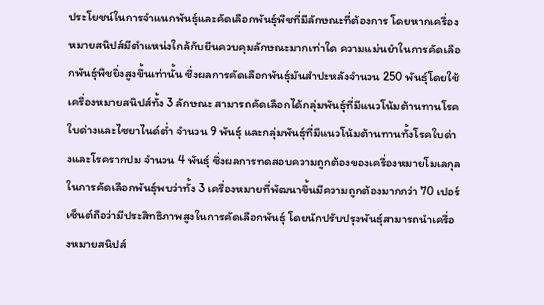ประโยชน์ในการจำแนกพันธุ์และคัดเลือกพันธุ์พืชที่มีลักษณะที่ต้องการ โดยหากเครื่องหมายสนิปส์มีตำแหน่งใกล้กับยีนควบคุมลักษณะมากเท่าใด ความแม่นยำในการคัดเลือกพันธุ์พืชยิ่งสูงขึ้นเท่านั้น ซึ่งผลการคัดเลือกพันธุ์มันสำปะหลังจำนวน 250 พันธุ์โดยใช้เครื่องหมายสนิปส์ทั้ง 3 ลักษณะ สามารถคัดเลือกได้กลุ่มพันธุ์ที่มีแนวโน้มต้านทานโรคใบด่างและไซยาไนด์ต่ำ จำนวน 9 พันธุ์ และกลุ่มพันธุ์ที่มีแนวโน้มต้านทานทั้งโรคใบด่างและโรครากปม จำนวน 4 พันธุ์ ซึ่งผลการทดสอบความถูกต้องของเครื่องหมายโมเลกุลในการคัดเลือกพันธุ์พบว่าทั้ง 3 เครื่องหมายที่พัฒนาขึ้นมีความถูกต้องมากกว่า 70 เปอร์เซ็นต์ถือว่ามีประสิทธิภาพสูงในการคัดเลือกพันธุ์ โดยนักปรับปรุงพันธุ์สามารถนำเครื่องหมายสนิปส์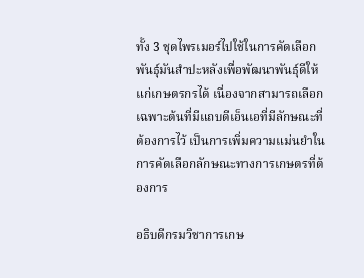ทั้ง 3 ชุดไพรเมอร์ไปใช้ในการคัดเลือกพันธุ์มันสำปะหลังเพื่อพัฒนาพันธุ์ดีให้แก่เกษตรกรได้ เนื่องจากสามารถเลือกเฉพาะต้นที่มีแถบดีเอ็นเอที่มีลักษณะที่ต้องการไว้ เป็นการเพิ่มความแม่นยำในการคัดเลือกลักษณะทางการเกษตรที่ต้องการ

อธิบดีกรมวิชาการเกษ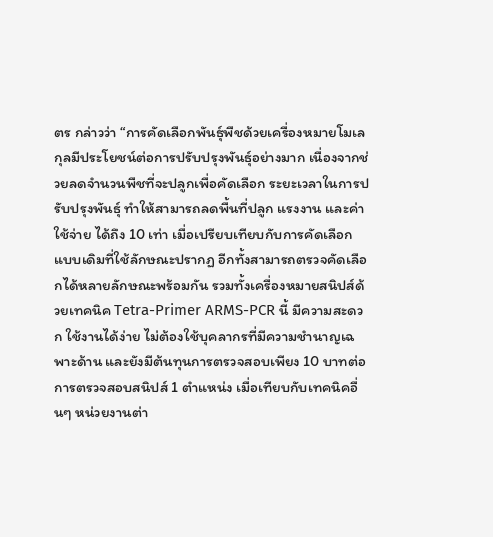ตร กล่าวว่า “การคัดเลือกพันธุ์พืชด้วยเครื่องหมายโมเลกุลมีประโยชน์ต่อการปรับปรุงพันธุ์อย่างมาก เนื่องจากช่วยลดจำนวนพืชที่จะปลูกเพื่อคัดเลือก ระยะเวลาในการปรับปรุงพันธุ์ ทำให้สามารถลดพื้นที่ปลูก แรงงาน และค่าใช้จ่าย ได้ถึง 10 เท่า เมื่อเปรียบเทียบกับการคัดเลือกแบบเดิมที่ใช้ลักษณะปรากฏ อีกทั้งสามารถตรวจคัดเลือกได้หลายลักษณะพร้อมกัน รวมทั้งเครื่องหมายสนิปส์ด้วยเทคนิค Tetra-Primer ARMS-PCR นี้ มีความสะดวก ใช้งานได้ง่าย ไม่ต้องใช้บุคลากรที่มีความชำนาญเฉพาะด้าน และยังมีต้นทุนการตรวจสอบเพียง 10 บาทต่อการตรวจสอบสนิปส์ 1 ตำแหน่ง เมื่อเทียบกับเทคนิคอื่นๆ หน่วยงานต่า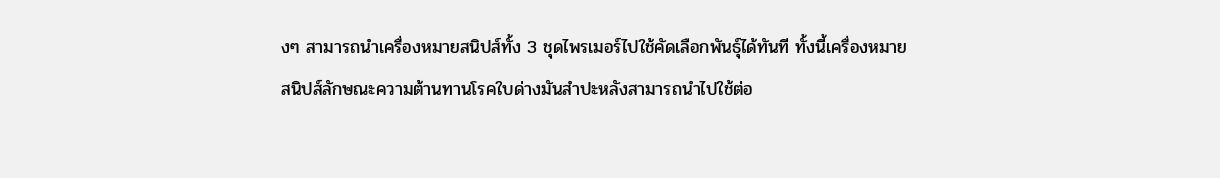งๆ สามารถนำเครื่องหมายสนิปส์ทั้ง 3 ชุดไพรเมอร์ไปใช้คัดเลือกพันธุ์ได้ทันที ทั้งนี้เครื่องหมายสนิปส์ลักษณะความต้านทานโรคใบด่างมันสำปะหลังสามารถนำไปใช้ต่อ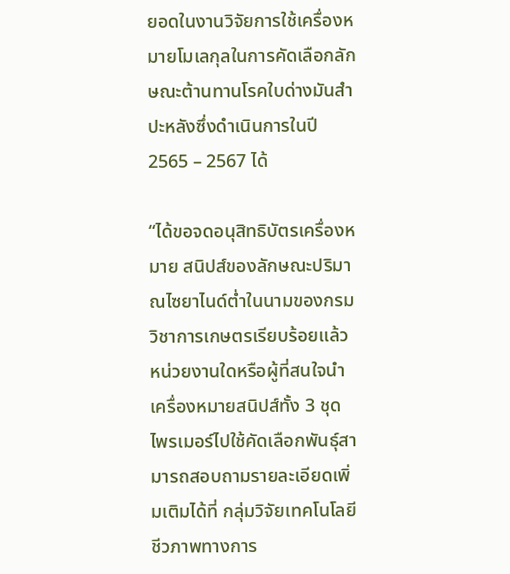ยอดในงานวิจัยการใช้เครื่องหมายโมเลกุลในการคัดเลือกลักษณะต้านทานโรคใบด่างมันสำปะหลังซึ่งดำเนินการในปี 2565 – 2567 ได้

“ได้ขอจดอนุสิทธิบัตรเครื่องหมาย สนิปส์ของลักษณะปริมาณไซยาไนด์ต่ำในนามของกรมวิชาการเกษตรเรียบร้อยแล้ว หน่วยงานใดหรือผู้ที่สนใจนำเครื่องหมายสนิปส์ทั้ง 3 ชุดไพรเมอร์ไปใช้คัดเลือกพันธุ์สามารถสอบถามรายละเอียดเพิ่มเติมได้ที่ กลุ่มวิจัยเทคโนโลยีชีวภาพทางการ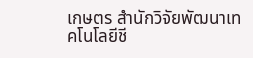เกษตร สำนักวิจัยพัฒนาเทคโนโลยีชี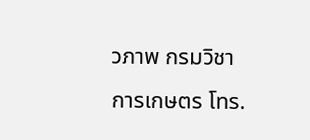วภาพ กรมวิชาการเกษตร โทร.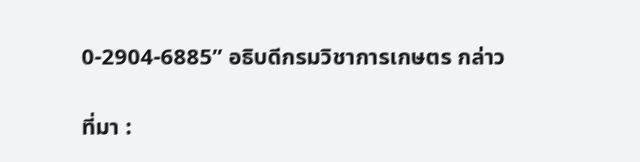0-2904-6885” อธิบดีกรมวิชาการเกษตร กล่าว

ที่มา :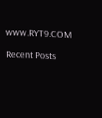www.RYT9.COM

Recent Posts